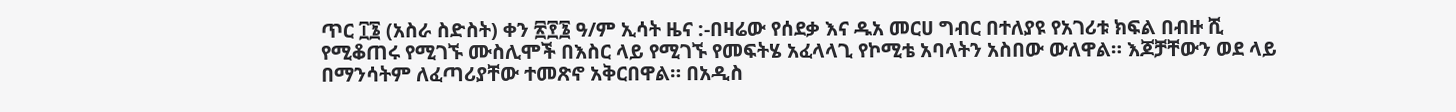ጥር ፲፮ (አስራ ስድስት) ቀን ፳፻፮ ዓ/ም ኢሳት ዜና :-በዛሬው የሰደቃ እና ዱአ መርሀ ግብር በተለያዩ የአገሪቱ ክፍል በብዙ ሺ የሚቆጠሩ የሚገኙ ሙስሊሞች በእስር ላይ የሚገኙ የመፍትሄ አፈላላጊ የኮሚቴ አባላትን አስበው ውለዋል። እጆቻቸውን ወደ ላይ በማንሳትም ለፈጣሪያቸው ተመጽኖ አቅርበዋል። በአዲስ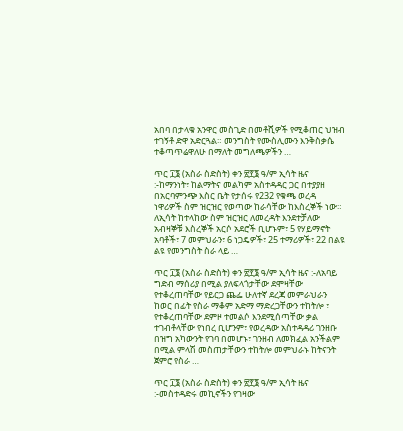አበባ በታላቁ አንዋር መስጊድ በመቶሺዎች የሚቆጠር ህዝብ ተገኝቶ ድዋ አድርጓል። መንግስት የሙስሊሙን እንቅስቃሴ ተቆጣጥሬዋለሁ በማለት መግለጫዎችን …

ጥር ፲፮ (አስራ ስድስት) ቀን ፳፻፮ ዓ/ም ኢሳት ዜና :-ከማንነት፣ ከልማትና መልካም አስተዳዳር ጋር በተያያዘ በአርባምንጭ እስር ቤት የታሰሩ የ232 የቁጫ ወረዳ ነዋሪዎች ስም ዝርዝር የወጣው ከራሳቸው ከእስረኞች ነው። ለኢሳት ከተላከው ስም ዝርዝር ለመረዳት እንደተቻለው አብዛኞቹ እስረኞች አርሶ አደሮች ቢሆኑም፣ 5 የሃይማኖት አባቶች፣ 7 መምህራን፣ 6 ነጋዴዎች፣ 25 ተማሪዎች፣ 22 በልዩ ልዩ የመንግስት ስራ ላይ …

ጥር ፲፮ (አስራ ስድስት) ቀን ፳፻፮ ዓ/ም ኢሳት ዜና :-ለአባይ ግድብ ማሰሪያ በሚል ያለፍላጎታቸው ደሞዛቸው የተቆረጠባቸው የይርጋ ጨፌ ሁለተኛ ደረጃ መምራህራን ከወር በፊት የስራ ማቆም አድማ ማድረጋቸውን ተከትሎ ፣ የተቆረጠባቸው ደምዞ ተመልሶ እንደሚሰጣቸው ቃል ተገብቶላቸው የነበረ ቢሆንም፣ የወረዳው አስተዳዳሪ ገንዘቡ በዝግ አካውንት የገባ በመሆኑ፣ ገንዘብ ለመክፈል አንችልም በሚል ምላሽ መስጠታቸውን ተከትሎ መምህራኑ ከትናንት ጀምሮ የስራ …

ጥር ፲፮ (አስራ ስድስት) ቀን ፳፻፮ ዓ/ም ኢሳት ዜና :-መስተዳድሩ መኪኖችን የገዛው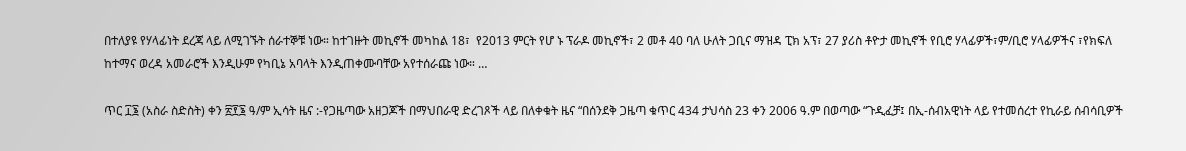በተለያዩ የሃላፊነት ደረጃ ላይ ለሚገኙት ሰራተኞቹ ነው። ከተገዙት መኪኖች መካከል 18፣  የ2013 ምርት የሆ ኑ ፕራዶ መኪኖች፣ 2 መቶ 40 ባለ ሁለት ጋቢና ማዝዳ ፒክ አፕ፣ 27 ያሪስ ቶዮታ መኪኖች የቢሮ ሃላፊዎች፣ም/ቢሮ ሃላፊዎችና ፣የክፍለ ከተማና ወረዳ አመራሮች እንዲሁም የካቢኔ አባላት እንዲጠቀሙባቸው አየተሰራጩ ነው። …

ጥር ፲፮ (አስራ ስድስት) ቀን ፳፻፮ ዓ/ም ኢሳት ዜና :-የጋዜጣው አዘጋጆች በማህበራዊ ድረገጾች ላይ በለቀቁት ዜና “በሰንደቅ ጋዜጣ ቁጥር 434 ታህሳስ 23 ቀን 2006 ዓ.ም በወጣው “ጉዲፈቻ፤ በኢ-ሰብአዊነት ላይ የተመሰረተ የኪራይ ሰብሳቢዎች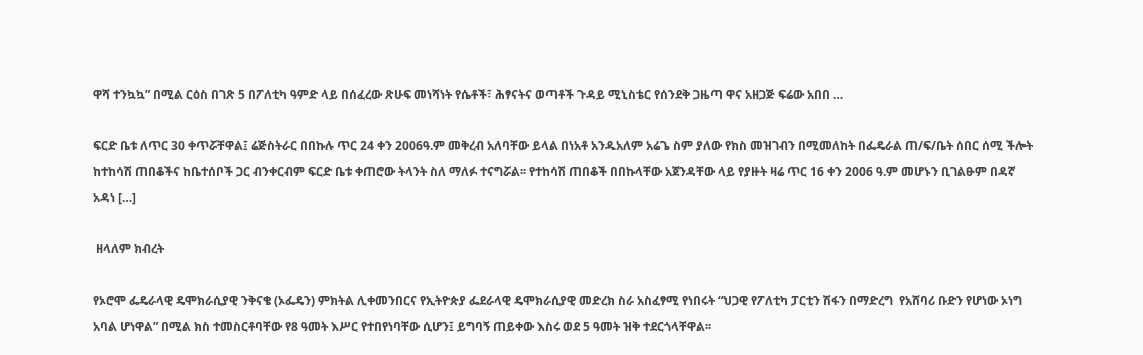ዋሻ ተንኳኳ” በሚል ርዕስ በገጽ 5 በፖለቲካ ዓምድ ላይ በሰፈረው ጽሁፍ መነሻነት የሴቶች፣ ሕፃናትና ወጣቶች ጉዳይ ሚኒስቴር የሰንደቅ ጋዜጣ ዋና አዘጋጅ ፍሬው አበበ …

ፍርድ ቤቱ ለጥር 30 ቀጥሯቸዋል፤ ሬጅስትራር በበኩሉ ጥር 24 ቀን 2006ዓ.ም መቅረብ አለባቸው ይላል በነአቶ አንዱአለም አሬጌ ስም ያለው የክስ መዝገብን በሚመለከት በፌዴራል ጠ/ፍ/ቤት ሰበር ሰሚ ችሎት ከተከሳሽ ጠበቆችና ከቤተሰቦች ጋር ብንቀርብም ፍርድ ቤቱ ቀጠሮው ትላንት ስለ ማለፉ ተናግሯል፡፡ የተከሳሽ ጠበቆች በበኩላቸው አጀንዳቸው ላይ የያዙት ዛሬ ጥር 16 ቀን 2006 ዓ.ም መሆኑን ቢገልፁም በዳኛ አዳነ […]

 ዘላለም ክብረት

የኦሮሞ ፌዴራላዊ ዴሞክራሲያዊ ንቅናቄ (ኦፌዴን) ምክትል ሊቀመንበርና የኢትዮጵያ ፌደራላዊ ዴሞክራሲያዊ መድረክ ስራ አስፈፃሚ የነበሩት “ህጋዊ የፖለቲካ ፓርቲን ሽፋን በማድረግ  የአሸባሪ ቡድን የሆነው ኦነግ አባል ሆነዋል” በሚል ክስ ተመስርቶባቸው የ8 ዓመት እሥር የተበየነባቸው ሲሆን፤ ይግባኝ ጠይቀው እስሩ ወደ 5 ዓመት ዝቅ ተደርጎላቸዋል፡፡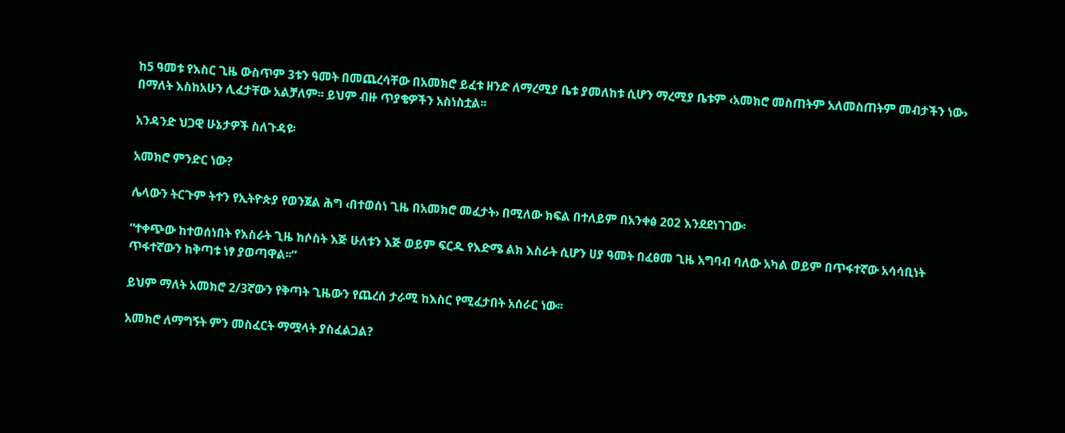ከ5 ዓመቱ የእስር ጊዜ ውስጥም 3ቱን ዓመት በመጨረሳቸው በአመክሮ ይፈቱ ዘንድ ለማረሚያ ቤቱ ያመለከቱ ሲሆን ማረሚያ ቤቱም ‹አመክሮ መስጠትም አለመስጠትም መብታችን ነው›  በማለት እስከአሁን ሊፈታቸው አልቻለም፡፡ ይህም ብዙ ጥያቄዎችን አስነስቷል፡፡

አንዳንድ ህጋዊ ሁኔታዎች ስለጉዳዩ፡

አመክሮ ምንድር ነው?

ሌላውን ትርጉም ትተን የኢትዮጵያ የወንጀል ሕግ ‹በተወሰነ ጊዜ በአመክሮ መፈታት› በሚለው ክፍል በተለይም በአንቀፅ 202 እንደደነገገው፡

“ተቀጭው ከተወሰነበት የእስራት ጊዜ ከሶስት እጅ ሁለቱን እጅ ወይም ፍርዱ የእድሜ ልክ እስራት ሲሆን ሀያ ዓመት በፈፀመ ጊዜ አግባብ ባለው አካል ወይም በጥፋተኛው አሳሳቢነት ጥፋተኛውን ከቅጣቱ ነፃ ያወጣዋል፡፡”

ይህም ማለት አመክሮ 2/3ኛውን የቅጣት ጊዜውን የጨረሰ ታራሚ ከእስር የሚፈታበት አሰራር ነው፡፡

አመክሮ ለማግኝት ምን መስፈርት ማሟላት ያስፈልጋል?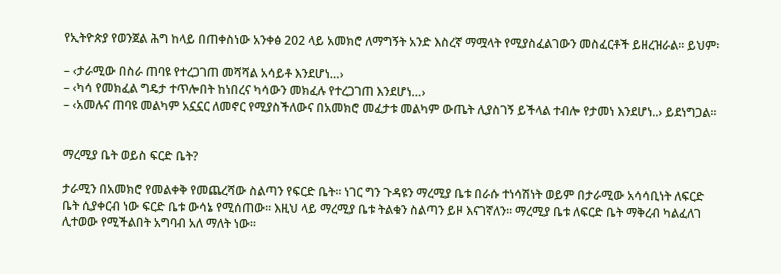የኢትዮጵያ የወንጀል ሕግ ከላይ በጠቀስነው አንቀፅ 202 ላይ አመክሮ ለማግኝት አንድ እስረኛ ማሟላት የሚያስፈልገውን መስፈርቶች ይዘረዝራል፡፡ ይህም፡

– ‹ታራሚው በስራ ጠባዩ የተረጋገጠ መሻሻል አሳይቶ እንደሆነ…›
– ‹ካሳ የመክፈል ግዴታ ተጥሎበት ከነበረና ካሳውን መክፈሉ የተረጋገጠ እንደሆነ…›
– ‹አመሉና ጠባዩ መልካም አኗኗር ለመኖር የሚያስችለውና በአመክሮ መፈታቱ መልካም ውጤት ሊያስገኝ ይችላል ተብሎ የታመነ እንደሆነ..› ይደነግጋል፡፡


ማረሚያ ቤት ወይስ ፍርድ ቤት?

ታራሚን በአመክሮ የመልቀቅ የመጨረሻው ስልጣን የፍርድ ቤት፡፡ ነገር ግን ጉዳዩን ማረሚያ ቤቱ በራሱ ተነሳሽነት ወይም በታራሚው አሳሳቢነት ለፍርድ ቤት ሲያቀርብ ነው ፍርድ ቤቱ ውሳኔ የሚሰጠው፡፡ እዚህ ላይ ማረሚያ ቤቱ ትልቁን ስልጣን ይዞ እናገኛለን፡፡ ማረሚያ ቤቱ ለፍርድ ቤት ማቅረብ ካልፈለገ ሊተወው የሚችልበት አግባብ አለ ማለት ነው፡፡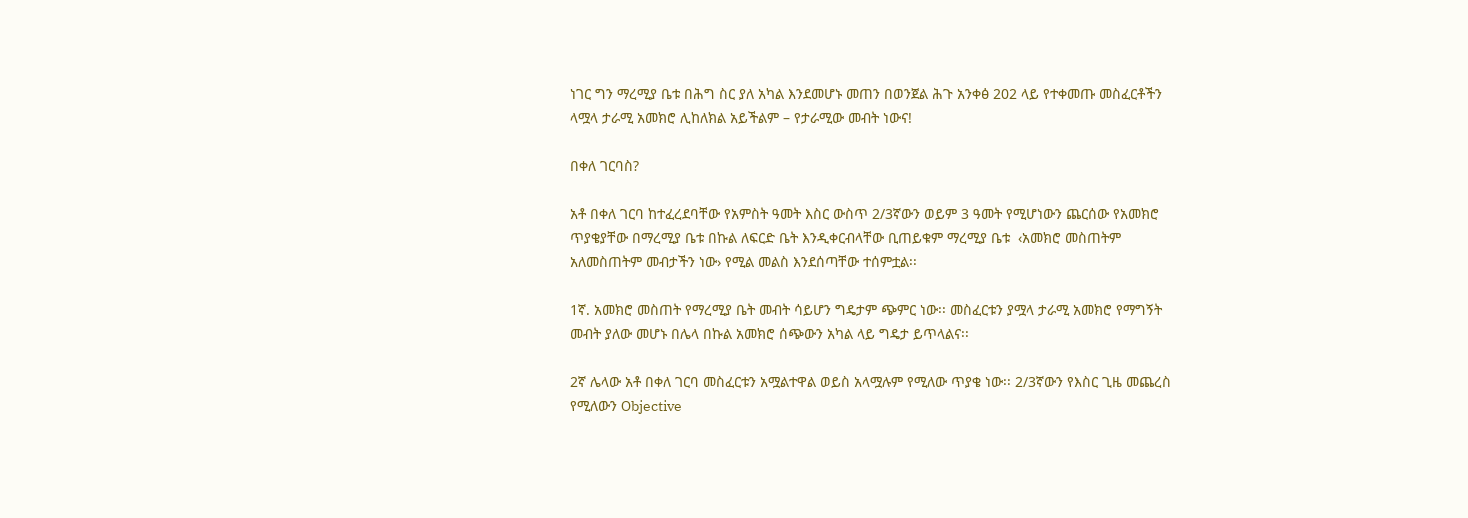ነገር ግን ማረሚያ ቤቱ በሕግ ስር ያለ አካል እንደመሆኑ መጠን በወንጀል ሕጉ አንቀፅ 202 ላይ የተቀመጡ መስፈርቶችን ላሟላ ታራሚ አመክሮ ሊከለክል አይችልም – የታራሚው መብት ነውና!

በቀለ ገርባስ?

አቶ በቀለ ገርባ ከተፈረደባቸው የአምስት ዓመት እስር ውስጥ 2/3ኛውን ወይም 3 ዓመት የሚሆነውን ጨርሰው የአመክሮ ጥያቄያቸው በማረሚያ ቤቱ በኩል ለፍርድ ቤት እንዲቀርብላቸው ቢጠይቁም ማረሚያ ቤቱ  ‹አመክሮ መስጠትም አለመስጠትም መብታችን ነው› የሚል መልስ እንደሰጣቸው ተሰምቷል፡፡

1ኛ. አመክሮ መስጠት የማረሚያ ቤት መብት ሳይሆን ግዴታም ጭምር ነው፡፡ መስፈርቱን ያሟላ ታራሚ አመክሮ የማግኝት መብት ያለው መሆኑ በሌላ በኩል አመክሮ ሰጭውን አካል ላይ ግዴታ ይጥላልና፡፡

2ኛ ሌላው አቶ በቀለ ገርባ መስፈርቱን አሟልተዋል ወይስ አላሟሉም የሚለው ጥያቄ ነው፡፡ 2/3ኛውን የእስር ጊዜ መጨረስ የሚለውን Objective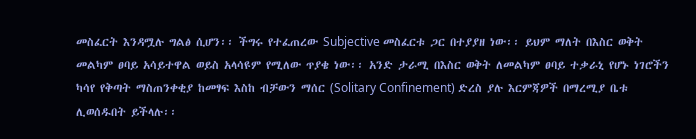መስፈርት እንዳሟሉ ግልፅ ሲሆን፡፡ ችግሩ የተፈጠረው Subjective መስፈርቱ ጋር በተያያዘ ነው፡፡ ይህም ማለት በእስር ወቅት መልካም ፀባይ አሳይተዋል ወይስ አላሳዩም የሚለው ጥያቄ ነው፡፡ አንድ ታራሚ በእስር ወቅት ለመልካም ፀባይ ተቃራኒ የሆኑ ነገሮችን ካሳየ የቅጣት ማስጠንቀቂያ ከመፃፍ እስከ ብቻውን ማሰር (Solitary Confinement) ድረስ ያሉ እርምጃዎች በማረሚያ ቤቱ ሊወሰዱበት ይችላሉ፡፡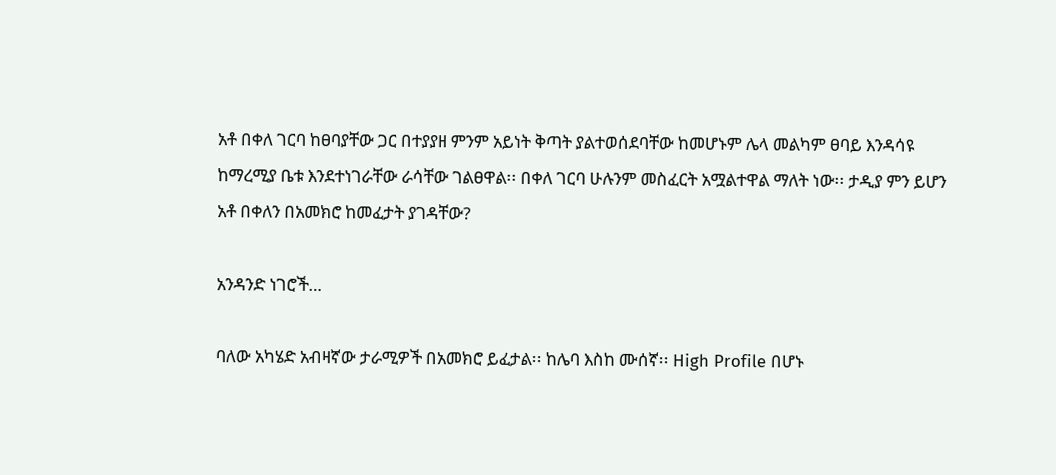አቶ በቀለ ገርባ ከፀባያቸው ጋር በተያያዘ ምንም አይነት ቅጣት ያልተወሰደባቸው ከመሆኑም ሌላ መልካም ፀባይ እንዳሳዩ ከማረሚያ ቤቱ እንደተነገራቸው ራሳቸው ገልፀዋል፡፡ በቀለ ገርባ ሁሉንም መስፈርት አሟልተዋል ማለት ነው፡፡ ታዲያ ምን ይሆን አቶ በቀለን በአመክሮ ከመፈታት ያገዳቸው?

አንዳንድ ነገሮች…

ባለው አካሄድ አብዛኛው ታራሚዎች በአመክሮ ይፈታል፡፡ ከሌባ እስከ ሙሰኛ፡፡ High Profile በሆኑ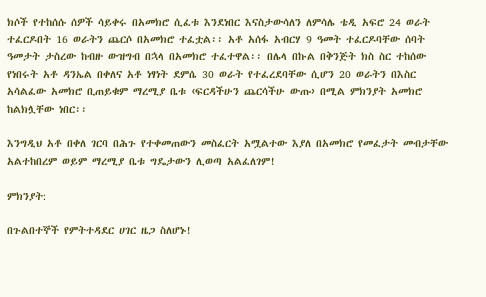ክሶች የተከሰሱ ሰዎች ሳይቀሩ በአመክሮ ሲፈቱ እንደነበር እናስታውሳለን ለምሳሌ ቴዲ አፍሮ 24 ወራት ተፈርዶበት 16 ወራትን ጨርሶ በአመክሮ ተፈቷል፡፡ አቶ አሰፋ አብርሃ 9 ዓመት ተፈርዶባቸው ሰባት ዓመታት ታስረው ከብዙ ውዝግብ በኋላ በአመክሮ ተፈተዋል፡፡ በሌላ በኩል በቅንጅት ክስ ስር ተከሰው የነበሩት አቶ ዳንኤል በቀለና አቶ ነፃነት ደምሴ 30 ወራት የተፈረደባቸው ሲሆን 20 ወራትን በእስር አሳልፈው አመክሮ ቢጠይቁም ማረሚያ ቤቱ ‹ፍርዳችሁን ጨርሳችሁ ውጡ› በሚል ምክንያት አመክሮ ከልክሏቸው ነበር፡፡

እንግዲህ አቶ በቀለ ገርባ በሕጉ የተቀመጠውን መስፈርት አሟልተው እያለ በአመክሮ የመፈታት መብታቸው አልተከበረም ወይም ማረሚያ ቤቱ ግዴታውን ሊወጣ አልፈለገም!

ምክንያት:

በጉልበተኞች የምትተዳደር ሀገር ዜጋ ስለሆኑ!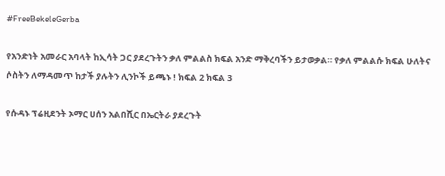#FreeBekeleGerba

የአንድነት አመራር አባላት ከኢሳት ጋር ያደረጉትን ቃለ ምልልስ ክፍል አንድ ማቅረባችን ይታወቃል። የቃለ ምልልሱ ክፍል ሁለትና ሶስትን ለማዳመጥ ከታች ያሉትን ሊንኮች ይጫኑ ! ክፍል 2 ክፍል 3

የሱዳኑ ፕሬዚደንት ኦማር ሀሰን አልበሺር በኤርትራ ያደረጉት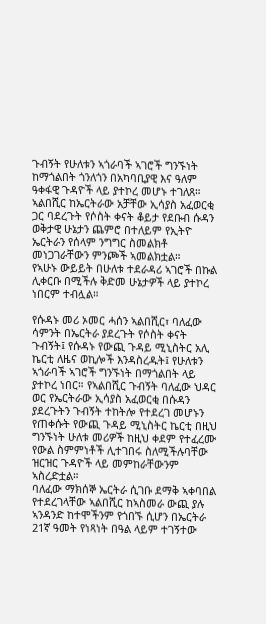ጉብኝት የሁለቱን ኣጎራባች ኣገሮች ግንኙነት ከማጎልበት ጎንለጎን በአካባቢያዊ እና ዓለም ዓቀፋዊ ጉዳዮች ላይ ያተኮረ መሆኑ ተገለጸ። ኣልበሺር ከኤርትራው አቻቸው ኢሳያስ አፈወርቂ ጋር ባደረጉት የሶስት ቀናት ቆይታ የደቡብ ሱዳን ወቅታዊ ሁኔታን ጨምሮ በተለይም የኢትዮ ኤርትራን የሰላም ንግግር ስመልክቶ መነጋገራቸውን ምንጮች ኣመልክቷል።
የኣሁኑ ውይይት በሁለቱ ተደራዳሪ ኣገሮች በኩል ሊቀርቡ በሚችሉ ቅድመ ሁኔታዎች ላይ ያተኮረ ነበርም ተብሏል።

የሱዳኑ መሪ ኦመር ሓሰን ኣልበሺር፣ ባለፈው ሳምንት በኤርትራ ያደረጉት የሶስት ቀናት ጉብኝት፤ የሱዳኑ የውጪ ጉዳይ ሚኒስትር አሊ ኬርቲ ለዜና ወኪሎች እንዳስረዱት፤ የሁለቱን ኣጎራባች ኣገሮች ግንኙነት በማጎልበት ላይ ያተኮረ ነበር። የኣልበሺር ጉብኝት ባለፈው ህዳር ወር የኤርትራው ኢሳያስ አፈወርቂ በሱዳን ያደረጉትን ጉብኝት ተከትሎ የተደረገ መሆኑን የጠቀሱት የውጪ ጉዳይ ሚኒስትር ኬርቲ በዚህ ግንኙነት ሁለቱ መሪዎች ከዚህ ቀደም የተፈረሙ የውል ስምምነቶች ሊተገበሩ ስለሚችሉባቸው ዝርዝር ጉዳዮች ላይ መምከራቸውንም ኣስረድቷል።
ባለፈው ማክሰኞ ኤርትራ ሲገቡ ደማቅ ኣቀባበል የተደረገላቸው ኣልበሺር ከኣስመራ ውጪ ያሉ ኣንዳንድ ከተሞችንም የጎበኙ ሲሆን በኤርትራ 21ኛ ዓመት የነጻነት በዓል ላይም ተገኝተው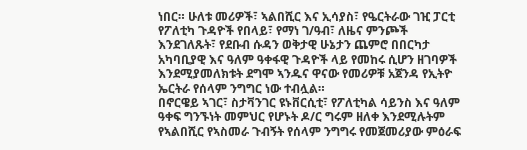ነበር። ሁለቱ መሪዎች፣ ኣልበሺር እና ኢሳያስ፣ የዔርትራው ገዢ ፓርቲ የፖለቲካ ጉዳዮች የበላይ፣ የማነ ገ/ዓብ፣ ለዜና ምንጮች እንደገለጹት፣ የደቡብ ሱዳን ወቅታዊ ሁኔታን ጨምሮ በበርካታ አካባቢያዊ እና ዓለም ዓቀፋዊ ጉዳዮች ላይ የመከሩ ሲሆን ዘገባዎች እንደሚያመለክቱት ደግሞ ኣንዱና ዋናው የመሪዎቹ አጀንዳ የኢትዮ ኤርትራ የሰላም ንግግር ነው ተብሏል።
በኖርዌይ ኣገር፣ ስታቫንገር ዩኑቨርሲቲ፣ የፖለቲካል ሳይንስ እና ዓለም ዓቀፍ ግንኙነት መምህር የሆኑት ዶ/ር ግሩም ዘለቀ እንደሚሉትም የኣልበሺር የኣስመራ ጉብኝት የሰላም ንግግሩ የመጀመሪያው ምዕራፍ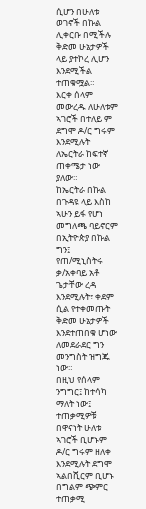ሲሆን በሁለቱ ወገኖች በኩል ሊቀርቡ በሚችሉ ቅድመ ሁኔታዎች ላይ ያተኮረ ሊሆን እንደሚችል ተጠቁሟል።
እርቀ ሰላም መውረዱ ለሁለቱም ኣገሮች በተለይ ም ደግሞ ዶ/ር ግሩም እንደሚሉት ለኤርትራ ከፍተኛ ጠቀሜታ ነው ያለው።
ከኤርትራ በኩል በጉዳዩ ላይ እስከ ኣሁን ይፋ የሆነ መግለጫ ባይኖርም በኢትዮጵያ በኩል ግን፤ የጠ/ሚኒስትሩ ቃ/አቀባይ አቶ ጌታቸው ረዳ እንደሚሉት፣ ቀደም ሲል የተቀመጡት ቅድመ ሁኔታዎች እንደተጠበቁ ሆነው ለመደራደር ግን መንግስት ዝግጁ ነው።
በዚህ የሰላም ንግግር፤ ከተሳካ ማለት ነው፤ ተጠቃሚዎቹ በዋናነት ሁለቱ ኣገሮች ቢሆኑም ዶ/ር ግሩም ዘለቀ እንደሚሉት ደግሞ ኣልበሺርም ቢሆኑ በግልም ጭምር ተጠቃሚ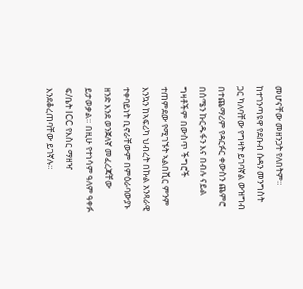መሆናቸው መዘንጋት የለበትም።
ከተገንጣዩዋ የደቡብ ሱዳን መንግስት ጋር ካለባቸው የግዛት ይገባኛል ውዝግብ በተጨማሪም የዳርፉር ቀውስን ጨምሮ በሰሜን ኩርዱፋን እና በብሉ ናይል ግዛቶችም በውስጥ ችግሮች ተጠምደው የሚገኙት ኣልበሺር ምንም እንኳን ከኣፍሪካ ህብረት በኩል አንጻራዊ ተቀባይነት ቢኖራቸውም በምዕራባውያኑ ዘንድ እንደ ወንጀለኛ መፈረጃቸው ይታወቃል። በዚሁ የተነሳም ዓለም ዓቀፉ ፍ/ቤት ICC የእስር ማዘዣ እንደቆረጠባቸው ይገኛሉ።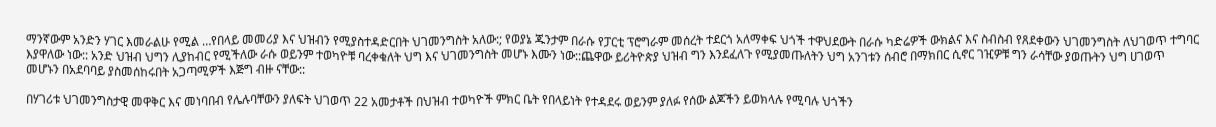ማንኛውም አንድን ሃገር እመራልሁ የሚል …የበላይ መመሪያ እና ህዝብን የሚያስተዳድርበት ህገመንግስት አለው:; የወያኔ ጁንታም በራሱ የፓርቲ ፕሮግራም መሰረት ተደርጎ አለማቀፍ ህጎች ተዋህደውት በራሱ ካድሬዎች ውክልና እና ስብስብ የጸደቀውን ህገመንግስት ለህገወጥ ተግባር እያዋለው ነው:: አንድ ህዝብ ህግን ሊያከብር የሚችለው ራሱ ወይንም ተወካዮቹ ባረቀቁለት ህግ እና ህገመንግስት መሆኑ እሙን ነው::ጨዋው ይሪትዮጵያ ህዝብ ግን እንደፈለጉ የሚያመጡለትን ህግ አንገቱን ሰብሮ በማክበር ሲኖር ገዢዎቹ ግን ራሳቸው ያወጡትን ህግ ሀገወጥ መሆኑን በአደባባይ ያስመሰከሩበት አጋጣሚዎች እጅግ ብዙ ናቸው::

በሃገሪቱ ህገመንግስታዊ መዋቅር እና መነባበብ የሌሉባቸውን ያለፍት ህገወጥ 22 አመታቶች በህዝብ ተወካዮች ምክር ቤት የበላይነት የተዳደሩ ወይንም ያለፉ የሰው ልጆችን ይወክላሉ የሚባሉ ህጎችን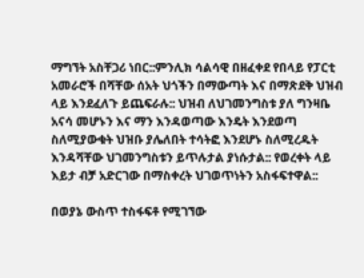ማግኘት አስቸጋሪ ነበር::ምንሊክ ሳልሳዊ በዘፈቀደ የበላይ የፓርቲ አመራሮች በሻቸው ሰአት ህጎችን በማውጣት እና በማጽደቅ ህዝብ ላይ እንደፈለጉ ይጨፍራሉ:: ህዝብ ለህገመንግስቱ ያለ ግንዛቤ አናሳ መሆኑን እና ማን እንዳወጣው እንዴት እንደወጣ ስለሚያውቁት ህዝቡ ያሌለበት ተሳትፎ እንደሆኑ ስለሚረዱት እንዳሻቸው ህገመንግስቱን ይጥሉታል ያነሱታል:: የወረቀት ላይ እይታ ብቻ አድርገው በማስቀረት ህገወጥነትን አስፋፍተዋል::

በወያኔ ውስጥ ተስፋፍቶ የሚገኘው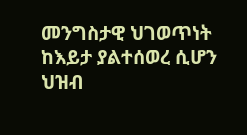መንግስታዊ ህገወጥነት ከእይታ ያልተሰወረ ሲሆን ህዝብ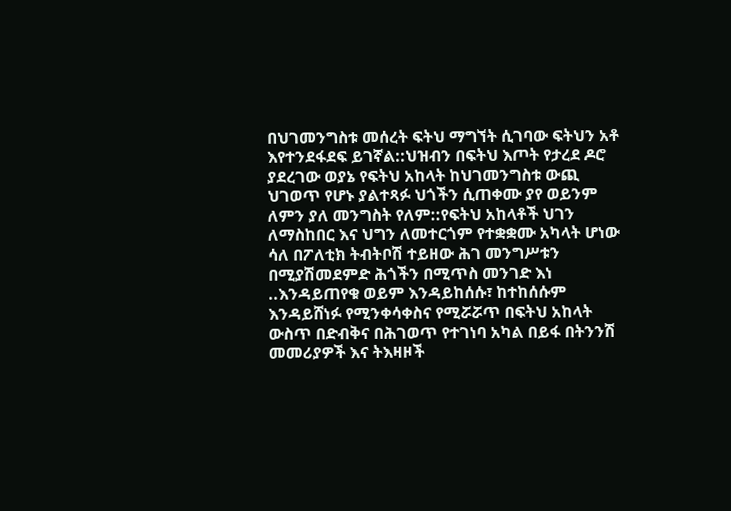በህገመንግስቱ መሰረት ፍትህ ማግኘት ሲገባው ፍትህን አቶ እየተንደፋደፍ ይገኛል::ህዝብን በፍትህ እጦት የታረደ ዶሮ ያደረገው ወያኔ የፍትህ አከላት ከህገመንግስቱ ውጪ ህገወጥ የሆኑ ያልተጻፉ ህጎችን ሲጠቀሙ ያየ ወይንም ለምን ያለ መንግስት የለም::የፍትህ አከላቶች ህገን ለማስከበር እና ህግን ለመተርጎም የተቋቋሙ አካላት ሆነው ሳለ በፖለቲክ ትብትቦሽ ተይዘው ሕገ መንግሥቱን በሚያሽመደምድ ሕጎችን በሚጥስ መንገድ እነ ..እንዳይጠየቁ ወይም እንዳይከሰሱ፣ ከተከሰሱም እንዳይሸነፉ የሚንቀሳቀስና የሚሯሯጥ በፍትህ አከላት ውስጥ በድብቅና በሕገወጥ የተገነባ አካል በይፋ በትንንሽ መመሪያዎች እና ትእዛዞች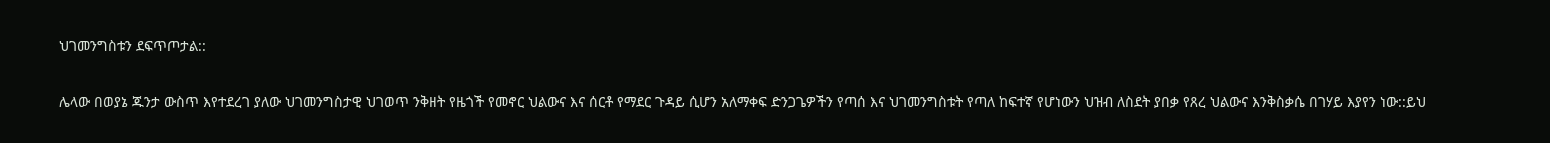ህገመንግስቱን ደፍጥጦታል::

ሌላው በወያኔ ጁንታ ውስጥ እየተደረገ ያለው ህገመንግስታዊ ህገወጥ ንቅዘት የዜጎች የመኖር ህልውና እና ሰርቶ የማደር ጉዳይ ሲሆን አለማቀፍ ድንጋጌዎችን የጣሰ እና ህገመንግስቱት የጣለ ከፍተኛ የሆነውን ህዝብ ለስደት ያበቃ የጸረ ህልውና እንቅስቃሴ በገሃይ እያየን ነው::ይህ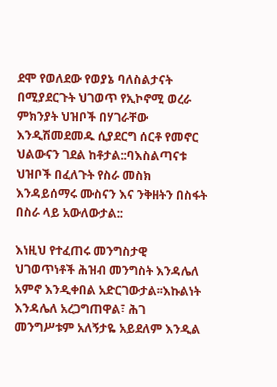ደሞ የወለደው የወያኔ ባለስልታናት በሚያደርጉት ህገወጥ የኢኮኖሚ ወረራ ምክንያት ህዝቦች በሃገራቸው እንዲሽመደመዱ ሲያደርግ ሰርቶ የመኖር ህልውናን ገደል ከቶታል::ባእስልጣናቱ ህዝቦች በፈለጉት የስራ መስክ እንዳይሰማሩ ሙስናን እና ንቅዘትን በስፋት በስራ ላይ አውለውታል::

እነዚህ የተፈጠሩ መንግስታዊ ህገወጥነቶች ሕዝብ መንግስት እንዳሌለ አምኖ እንዲቀበል አድርገውታል፡፡እኩልነት እንዳሌለ አረጋግጠዋል፣ ሕገ መንግሥቱም አለኝታዬ አይደለም እንዲል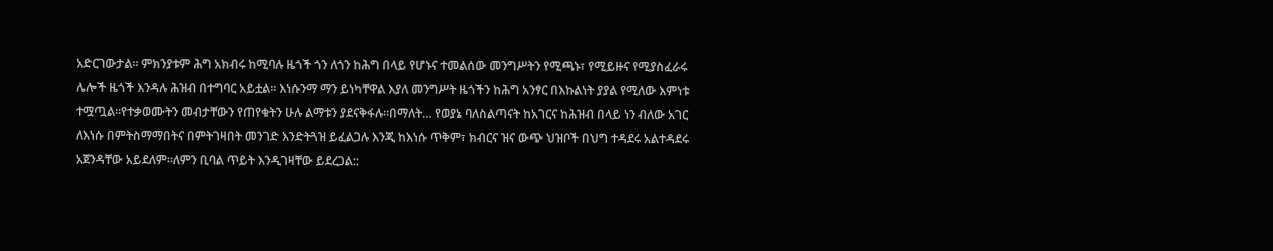አድርገውታል፡፡ ምክንያቱም ሕግ አክብሩ ከሚባሉ ዜጎች ጎን ለጎን ከሕግ በላይ የሆኑና ተመልሰው መንግሥትን የሚጫኑ፣ የሚይዙና የሚያስፈራሩ ሌሎች ዜጎች እንዳሉ ሕዝብ በተግባር አይቷል፡፡ እነሱንማ ማን ይነካቸዋል እያለ መንግሥት ዜጎችን ከሕግ አንፃር በእኩልነት ያያል የሚለው እምነቱ ተሟጧል፡፡የተቃወሙትን መብታቸውን የጠየቁትን ሁሉ ልማቱን ያደናቅፋሉ፡፡በማለት… የወያኔ ባለስልጣናት ከአገርና ከሕዝብ በላይ ነን ብለው አገር ለእነሱ በምትስማማበትና በምትገዛበት መንገድ እንድትጓዝ ይፈልጋሉ እንጂ ከእነሱ ጥቅም፣ ክብርና ዝና ውጭ ህዝቦች በህግ ተዳደሩ አልተዳደሩ አጀንዳቸው አይደለም፡፡ለምን ቢባል ጥይት እንዲገዛቸው ይደረጋል::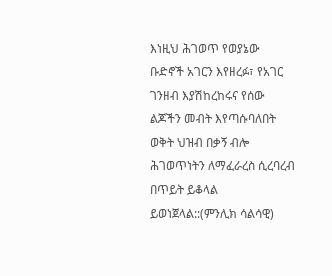እነዚህ ሕገወጥ የወያኔው ቡድኖች አገርን እየዘረፉ፣ የአገር ገንዘብ እያሽከረከሩና የሰው ልጆችን መብት እየጣሱባለበት ወቅት ህዝብ በቃኝ ብሎ ሕገወጥነትን ለማፈራረስ ሲረባረብ በጥይት ይቆላል ይወነጀላል::(ምንሊክ ሳልሳዊ)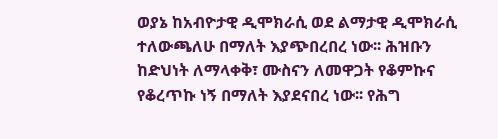ወያኔ ከአብዮታዊ ዲሞክራሲ ወደ ልማታዊ ዲሞክራሲ ተለውጫለሁ በማለት እያጭበረበረ ነው፡፡ ሕዝቡን ከድህነት ለማላቀቅ፣ ሙስናን ለመዋጋት የቆምኩና የቆረጥኩ ነኝ በማለት እያደናበረ ነው፡፡ የሕግ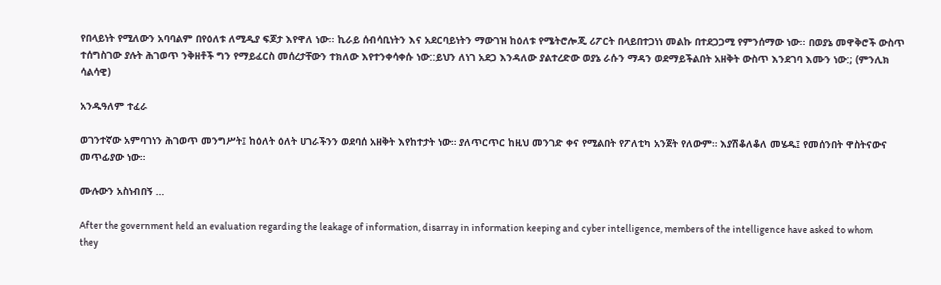የበላይነት የሚለውን አባባልም በየዕለቱ ለሚዲያ ፍጆታ እየዋለ ነው፡፡ ኪራይ ሰብሳቢነትን እና አደርባይነትን ማውገዝ ከዕለቱ የሜትሮሎጂ ሪፖርት በላይበተጋነነ መልኩ በተደጋጋሚ የምንሰማው ነው፡፡ በወያኔ መዋቅሮች ውስጥ ተሰግስገው ያሉት ሕገወጥ ንቅዘቶች ግን የማይፈርስ መሰረታቸውን ተክለው እየተንቀሳቀሱ ነው::ይህን ለነገ አደጋ እንዳለው ያልተረድው ወያኔ ራሱን ማዳን ወደማይችልበት አዘቅት ውስጥ እንደገባ እሙን ነው:; (ምንሊክ ሳልሳዊ)

አንዱዓለም ተፈራ

ወገንተኛው አምባገነን ሕገወጥ መንግሥት፤ ከዕለት ዕለት ሀገራችንን ወደባሰ አዘቅት እየከተታት ነው። ያለጥርጥር ከዚህ መንገድ ቀና የሚልበት የፖለቲካ አንጀት የለውም። እያሽቆለቆለ መሄዱ፤ የመሰንበት ዋስትናውና መጥፊያው ነው።

ሙሉውን አስነብበኝ …

After the government held an evaluation regarding the leakage of information, disarray in information keeping and cyber intelligence, members of the intelligence have asked to whom they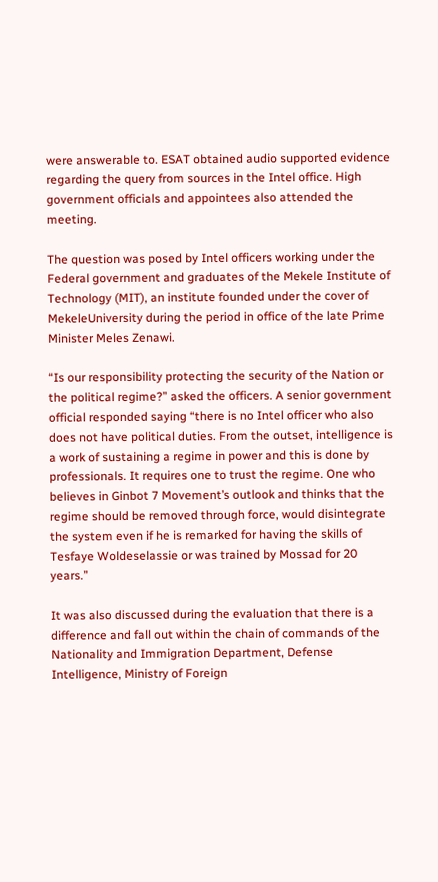were answerable to. ESAT obtained audio supported evidence regarding the query from sources in the Intel office. High government officials and appointees also attended the meeting.

The question was posed by Intel officers working under the Federal government and graduates of the Mekele Institute of Technology (MIT), an institute founded under the cover of MekeleUniversity during the period in office of the late Prime Minister Meles Zenawi.

“Is our responsibility protecting the security of the Nation or the political regime?” asked the officers. A senior government official responded saying “there is no Intel officer who also does not have political duties. From the outset, intelligence is a work of sustaining a regime in power and this is done by professionals. It requires one to trust the regime. One who believes in Ginbot 7 Movement’s outlook and thinks that the regime should be removed through force, would disintegrate the system even if he is remarked for having the skills of Tesfaye Woldeselassie or was trained by Mossad for 20 years.”

It was also discussed during the evaluation that there is a difference and fall out within the chain of commands of the Nationality and Immigration Department, Defense Intelligence, Ministry of Foreign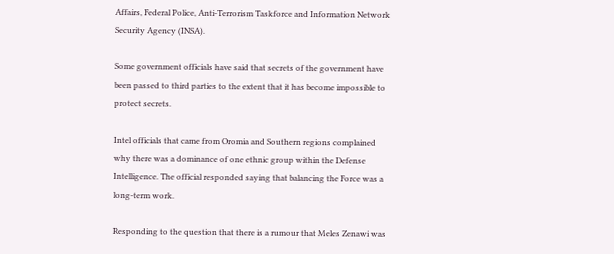Affairs, Federal Police, Anti-Terrorism Taskforce and Information Network Security Agency (INSA).

Some government officials have said that secrets of the government have been passed to third parties to the extent that it has become impossible to protect secrets.

Intel officials that came from Oromia and Southern regions complained why there was a dominance of one ethnic group within the Defense Intelligence. The official responded saying that balancing the Force was a long-term work.

Responding to the question that there is a rumour that Meles Zenawi was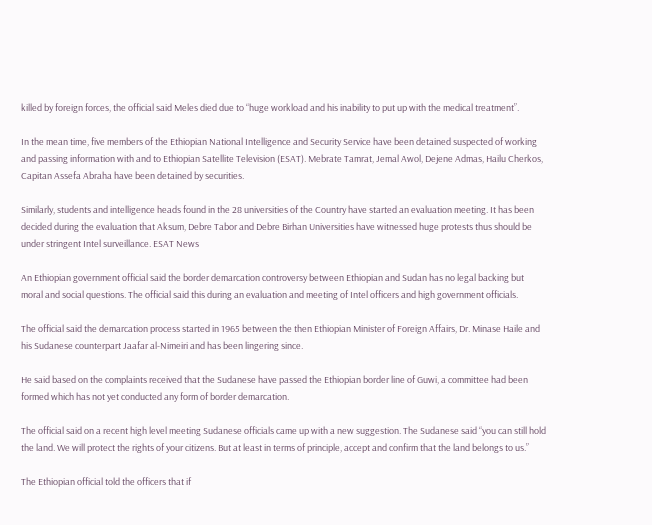killed by foreign forces, the official said Meles died due to “huge workload and his inability to put up with the medical treatment”.

In the mean time, five members of the Ethiopian National Intelligence and Security Service have been detained suspected of working and passing information with and to Ethiopian Satellite Television (ESAT). Mebrate Tamrat, Jemal Awol, Dejene Admas, Hailu Cherkos, Capitan Assefa Abraha have been detained by securities.

Similarly, students and intelligence heads found in the 28 universities of the Country have started an evaluation meeting. It has been decided during the evaluation that Aksum, Debre Tabor and Debre Birhan Universities have witnessed huge protests thus should be under stringent Intel surveillance. ESAT News

An Ethiopian government official said the border demarcation controversy between Ethiopian and Sudan has no legal backing but moral and social questions. The official said this during an evaluation and meeting of Intel officers and high government officials.

The official said the demarcation process started in 1965 between the then Ethiopian Minister of Foreign Affairs, Dr. Minase Haile and his Sudanese counterpart Jaafar al-Nimeiri and has been lingering since.

He said based on the complaints received that the Sudanese have passed the Ethiopian border line of Guwi, a committee had been formed which has not yet conducted any form of border demarcation.

The official said on a recent high level meeting Sudanese officials came up with a new suggestion. The Sudanese said “you can still hold the land. We will protect the rights of your citizens. But at least in terms of principle, accept and confirm that the land belongs to us.”

The Ethiopian official told the officers that if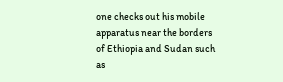one checks out his mobile apparatus near the borders of Ethiopia and Sudan such as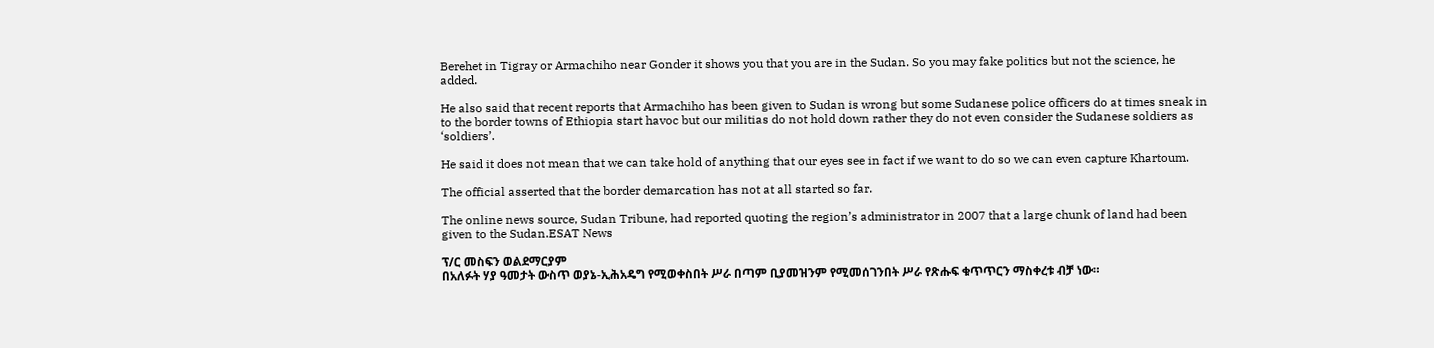Berehet in Tigray or Armachiho near Gonder it shows you that you are in the Sudan. So you may fake politics but not the science, he added.

He also said that recent reports that Armachiho has been given to Sudan is wrong but some Sudanese police officers do at times sneak in to the border towns of Ethiopia start havoc but our militias do not hold down rather they do not even consider the Sudanese soldiers as ‘soldiers’.

He said it does not mean that we can take hold of anything that our eyes see in fact if we want to do so we can even capture Khartoum.

The official asserted that the border demarcation has not at all started so far.

The online news source, Sudan Tribune, had reported quoting the region’s administrator in 2007 that a large chunk of land had been given to the Sudan.ESAT News

ፕ/ር መስፍን ወልደማርያም
በአለፉት ሃያ ዓመታት ውስጥ ወያኔ-ኢሕአዴግ የሚወቀስበት ሥራ በጣም ቢያመዝንም የሚመሰገንበት ሥራ የጽሑፍ ቁጥጥርን ማስቀረቱ ብቻ ነው።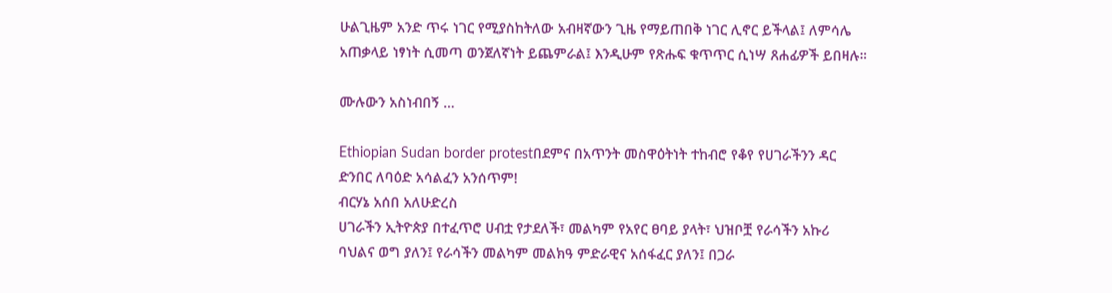ሁልጊዜም አንድ ጥሩ ነገር የሚያስከትለው አብዛኛውን ጊዜ የማይጠበቅ ነገር ሊኖር ይችላል፤ ለምሳሌ አጠቃላይ ነፃነት ሲመጣ ወንጀለኛነት ይጨምራል፤ እንዲሁም የጽሑፍ ቁጥጥር ሲነሣ ጸሐፊዎች ይበዛሉ።

ሙሉውን አስነብበኝ …

Ethiopian Sudan border protestበደምና በአጥንት መስዋዕትነት ተከብሮ የቆየ የሀገራችንን ዳር ድንበር ለባዕድ አሳልፈን አንሰጥም!
ብርሃኔ አሰበ አለሁድረስ
ሀገራችን ኢትዮጵያ በተፈጥሮ ሀብቷ የታደለች፣ መልካም የአየር ፀባይ ያላት፣ ህዝቦቿ የራሳችን አኩሪ ባህልና ወግ ያለን፤ የራሳችን መልካም መልክዓ ምድራዊና አሰፋፈር ያለን፤ በጋራ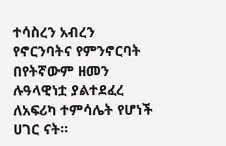ተሳስረን አብረን የኖርንባትና የምንኖርባት በየትኛውም ዘመን ሉዓላዊነቷ ያልተደፈረ ለአፍሪካ ተምሳሌት የሆነች ሀገር ናት።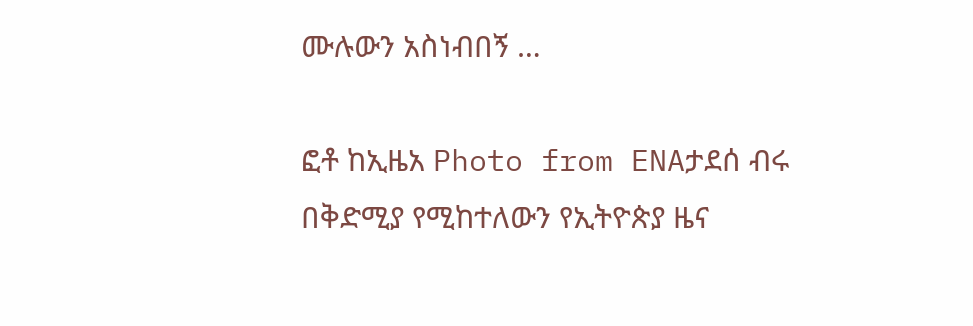ሙሉውን አስነብበኝ …

ፎቶ ከኢዜአ Photo from ENAታደሰ ብሩ
በቅድሚያ የሚከተለውን የኢትዮጵያ ዜና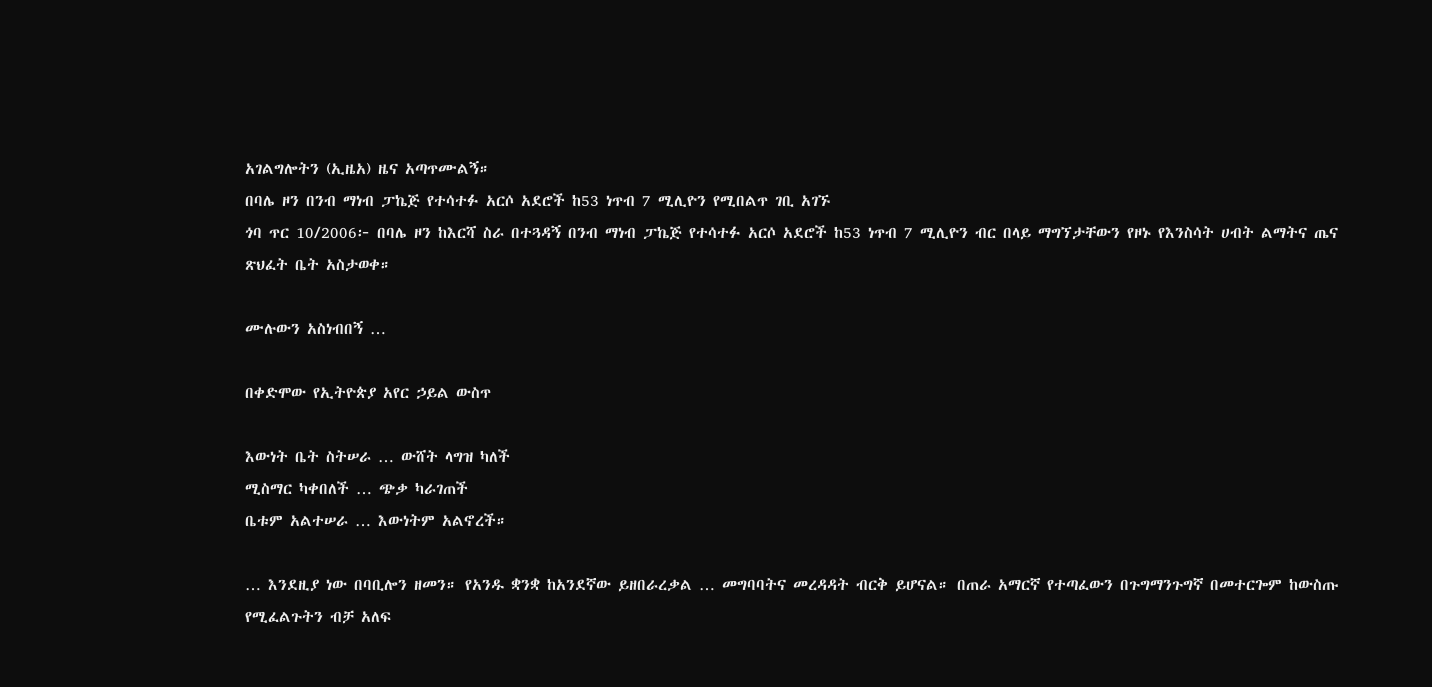አገልግሎትን (ኢዜአ) ዜና አጣጥሙልኝ።
በባሌ ዞን በንብ ማነብ ፓኬጅ የተሳተፉ አርሶ አደሮች ከ53 ነጥብ 7 ሚሊዮን የሚበልጥ ገቢ አገኙ
ጎባ ጥር 10/2006፦ በባሌ ዞን ከእርሻ ስራ በተጓዳኝ በንብ ማነብ ፓኬጅ የተሳተፉ አርሶ አደሮች ከ53 ነጥብ 7 ሚሊዮን ብር በላይ ማግኘታቸውን የዞኑ የእንስሳት ሀብት ልማትና ጤና ጽህፈት ቤት አስታወቀ።

ሙሉውን አስነብበኝ …

በቀድሞው የኢትዮጵያ አየር ኃይል ውስጥ

እውነት ቤት ስትሠራ … ውሸት ላግዝ ካለች
ሚስማር ካቀበለች … ጭቃ ካራገጠች
ቤቱም አልተሠራ … እውነትም አልኖረች።

… እንደዚያ ነው በባቢሎን ዘመን። የአንዱ ቋንቋ ከአንደኛው ይዘበራረቃል … መግባባትና መረዳዳት ብርቅ ይሆናል። በጠራ አማርኛ የተጣፈውን በጉግማንጉግኛ በመተርጐም ከውስጡ የሚፈልጉትን ብቻ አለፍ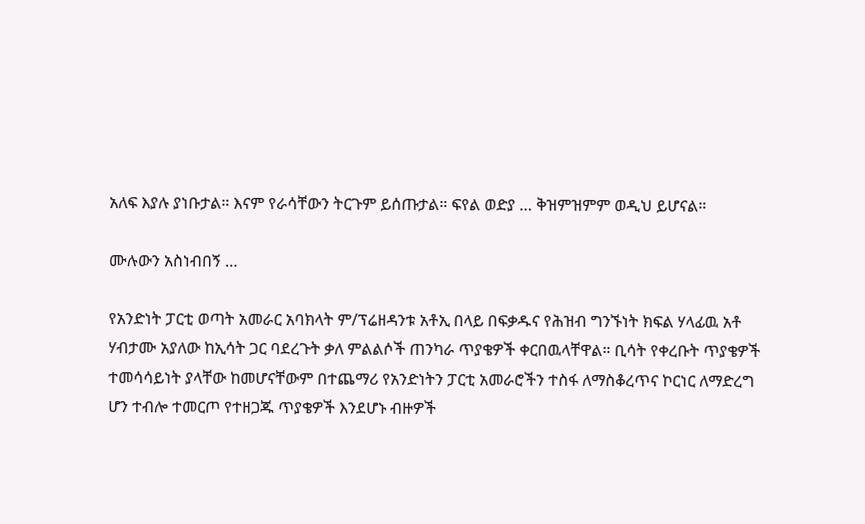አለፍ እያሉ ያነቡታል። እናም የራሳቸውን ትርጉም ይሰጡታል። ፍየል ወድያ … ቅዝምዝምም ወዲህ ይሆናል።

ሙሉውን አስነብበኝ …

የአንድነት ፓርቲ ወጣት አመራር አባክላት ም/ፕሬዘዳንቱ አቶኢ በላይ በፍቃዱና የሕዝብ ግንኙነት ክፍል ሃላፊዉ አቶ ሃብታሙ አያለው ከኢሳት ጋር ባደረጉት ቃለ ምልልሶች ጠንካራ ጥያቄዎች ቀርበዉላቸዋል። ቢሳት የቀረቡት ጥያቄዎች ተመሳሳይነት ያላቸው ከመሆናቸውም በተጨማሪ የአንድነትን ፓርቲ አመራሮችን ተስፋ ለማስቆረጥና ኮርነር ለማድረግ ሆን ተብሎ ተመርጦ የተዘጋጁ ጥያቄዎች እንደሆኑ ብዙዎች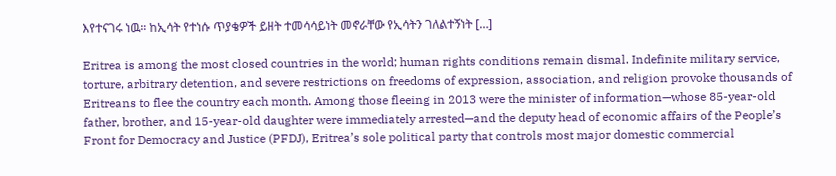እየተናገሩ ነዉ። ከኢሳት የተነሱ ጥያቄዎች ይዘት ተመሳሳይነት መኖራቸው የኢሳትን ገለልተኝነት […]

Eritrea is among the most closed countries in the world; human rights conditions remain dismal. Indefinite military service, torture, arbitrary detention, and severe restrictions on freedoms of expression, association, and religion provoke thousands of Eritreans to flee the country each month. Among those fleeing in 2013 were the minister of information—whose 85-year-old father, brother, and 15-year-old daughter were immediately arrested—and the deputy head of economic affairs of the People’s Front for Democracy and Justice (PFDJ), Eritrea’s sole political party that controls most major domestic commercial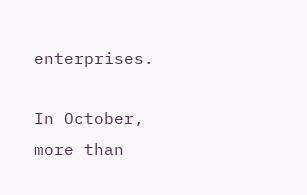enterprises.

In October, more than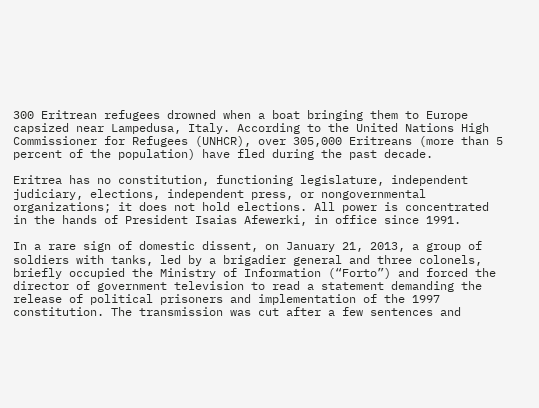300 Eritrean refugees drowned when a boat bringing them to Europe capsized near Lampedusa, Italy. According to the United Nations High Commissioner for Refugees (UNHCR), over 305,000 Eritreans (more than 5 percent of the population) have fled during the past decade.

Eritrea has no constitution, functioning legislature, independent judiciary, elections, independent press, or nongovernmental organizations; it does not hold elections. All power is concentrated in the hands of President Isaias Afewerki, in office since 1991.

In a rare sign of domestic dissent, on January 21, 2013, a group of soldiers with tanks, led by a brigadier general and three colonels, briefly occupied the Ministry of Information (“Forto”) and forced the director of government television to read a statement demanding the release of political prisoners and implementation of the 1997 constitution. The transmission was cut after a few sentences and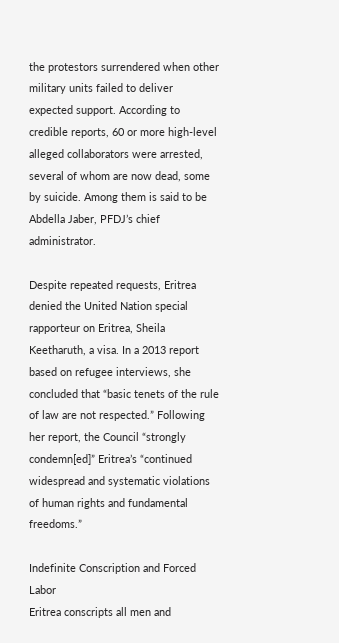the protestors surrendered when other military units failed to deliver expected support. According to credible reports, 60 or more high-level alleged collaborators were arrested, several of whom are now dead, some by suicide. Among them is said to be Abdella Jaber, PFDJ’s chief administrator.

Despite repeated requests, Eritrea denied the United Nation special rapporteur on Eritrea, Sheila Keetharuth, a visa. In a 2013 report based on refugee interviews, she concluded that “basic tenets of the rule of law are not respected.” Following her report, the Council “strongly condemn[ed]” Eritrea’s “continued widespread and systematic violations of human rights and fundamental freedoms.”

Indefinite Conscription and Forced Labor
Eritrea conscripts all men and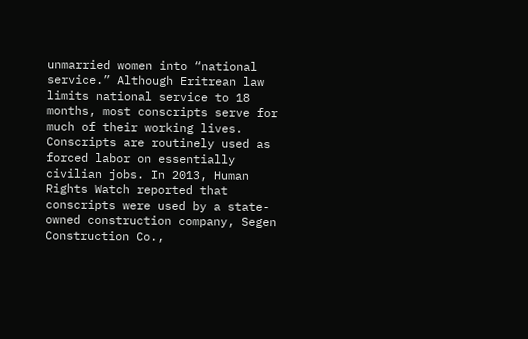unmarried women into “national service.” Although Eritrean law limits national service to 18 months, most conscripts serve for much of their working lives. Conscripts are routinely used as forced labor on essentially civilian jobs. In 2013, Human Rights Watch reported that conscripts were used by a state-owned construction company, Segen Construction Co.,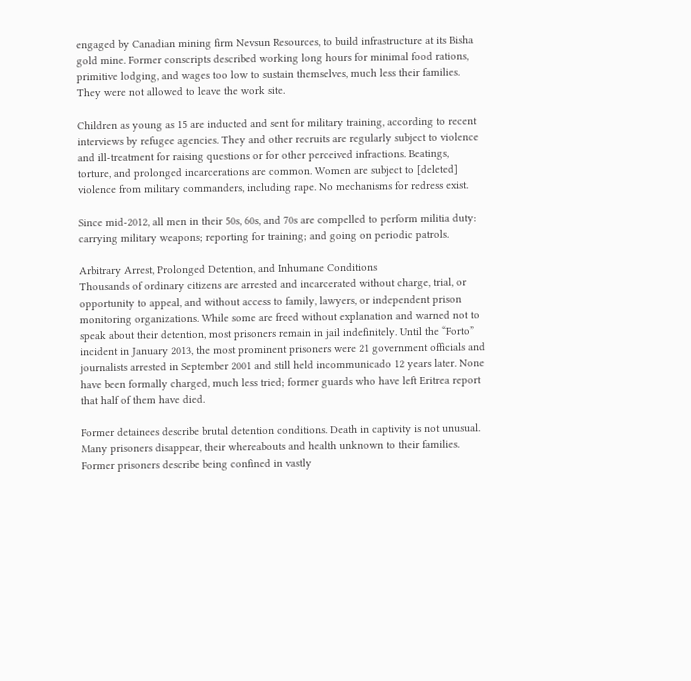engaged by Canadian mining firm Nevsun Resources, to build infrastructure at its Bisha gold mine. Former conscripts described working long hours for minimal food rations, primitive lodging, and wages too low to sustain themselves, much less their families. They were not allowed to leave the work site.

Children as young as 15 are inducted and sent for military training, according to recent interviews by refugee agencies. They and other recruits are regularly subject to violence and ill-treatment for raising questions or for other perceived infractions. Beatings, torture, and prolonged incarcerations are common. Women are subject to [deleted] violence from military commanders, including rape. No mechanisms for redress exist.

Since mid-2012, all men in their 50s, 60s, and 70s are compelled to perform militia duty: carrying military weapons; reporting for training; and going on periodic patrols.

Arbitrary Arrest, Prolonged Detention, and Inhumane Conditions
Thousands of ordinary citizens are arrested and incarcerated without charge, trial, or opportunity to appeal, and without access to family, lawyers, or independent prison monitoring organizations. While some are freed without explanation and warned not to speak about their detention, most prisoners remain in jail indefinitely. Until the “Forto” incident in January 2013, the most prominent prisoners were 21 government officials and journalists arrested in September 2001 and still held incommunicado 12 years later. None have been formally charged, much less tried; former guards who have left Eritrea report that half of them have died.

Former detainees describe brutal detention conditions. Death in captivity is not unusual. Many prisoners disappear, their whereabouts and health unknown to their families. Former prisoners describe being confined in vastly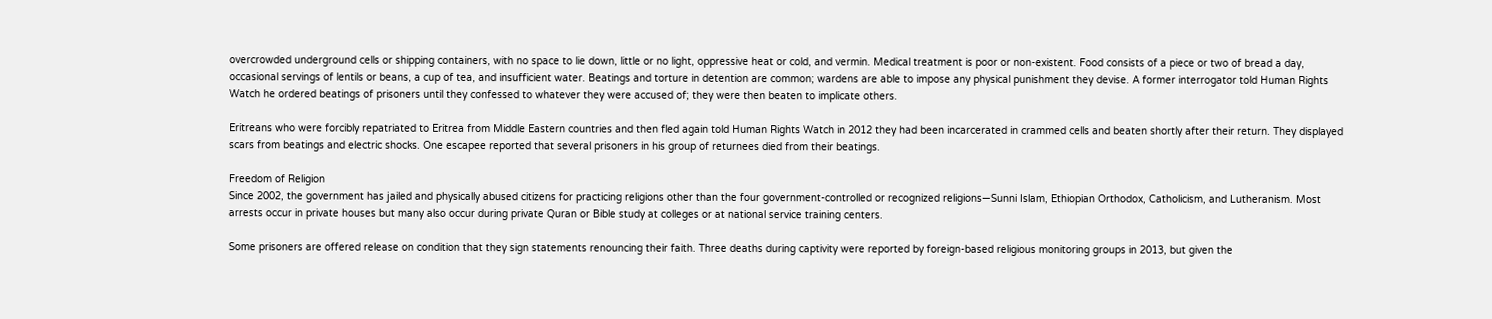overcrowded underground cells or shipping containers, with no space to lie down, little or no light, oppressive heat or cold, and vermin. Medical treatment is poor or non-existent. Food consists of a piece or two of bread a day, occasional servings of lentils or beans, a cup of tea, and insufficient water. Beatings and torture in detention are common; wardens are able to impose any physical punishment they devise. A former interrogator told Human Rights Watch he ordered beatings of prisoners until they confessed to whatever they were accused of; they were then beaten to implicate others.

Eritreans who were forcibly repatriated to Eritrea from Middle Eastern countries and then fled again told Human Rights Watch in 2012 they had been incarcerated in crammed cells and beaten shortly after their return. They displayed scars from beatings and electric shocks. One escapee reported that several prisoners in his group of returnees died from their beatings.

Freedom of Religion
Since 2002, the government has jailed and physically abused citizens for practicing religions other than the four government-controlled or recognized religions—Sunni Islam, Ethiopian Orthodox, Catholicism, and Lutheranism. Most arrests occur in private houses but many also occur during private Quran or Bible study at colleges or at national service training centers.

Some prisoners are offered release on condition that they sign statements renouncing their faith. Three deaths during captivity were reported by foreign-based religious monitoring groups in 2013, but given the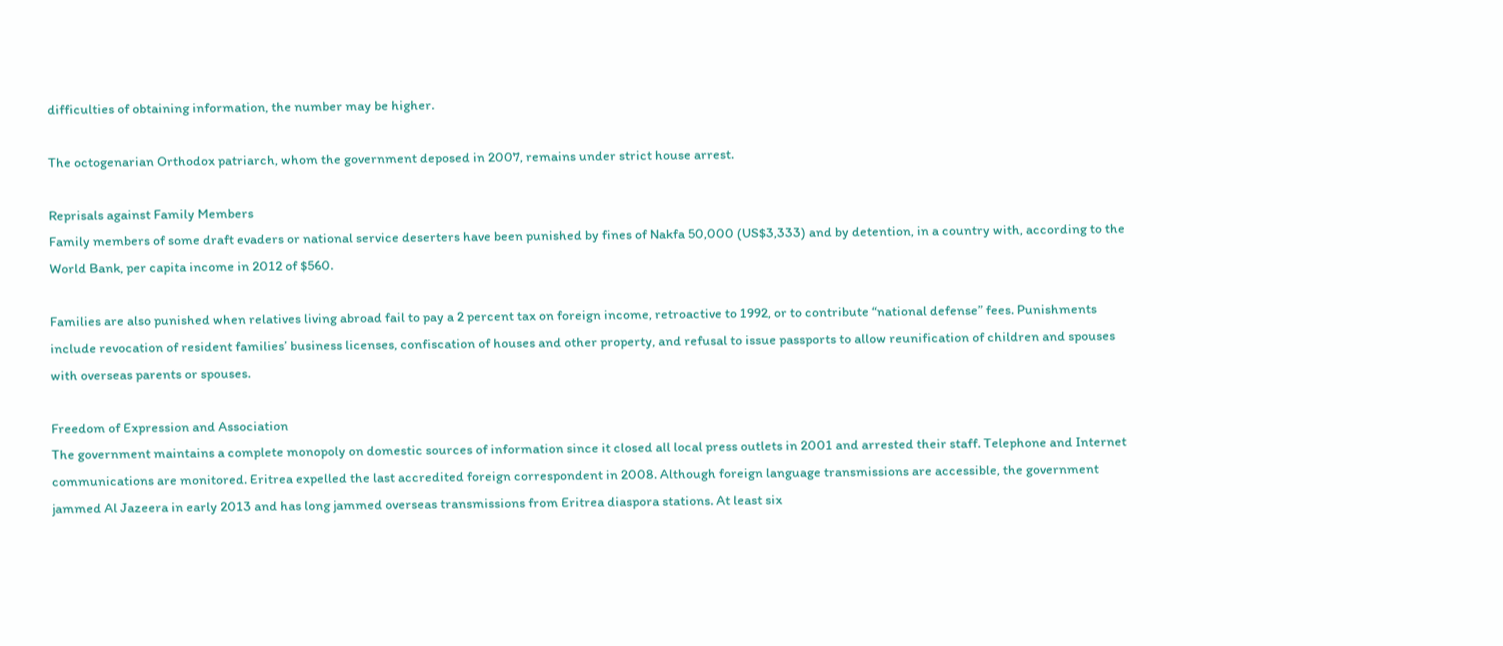difficulties of obtaining information, the number may be higher.

The octogenarian Orthodox patriarch, whom the government deposed in 2007, remains under strict house arrest.

Reprisals against Family Members
Family members of some draft evaders or national service deserters have been punished by fines of Nakfa 50,000 (US$3,333) and by detention, in a country with, according to the World Bank, per capita income in 2012 of $560.

Families are also punished when relatives living abroad fail to pay a 2 percent tax on foreign income, retroactive to 1992, or to contribute “national defense” fees. Punishments include revocation of resident families’ business licenses, confiscation of houses and other property, and refusal to issue passports to allow reunification of children and spouses with overseas parents or spouses.

Freedom of Expression and Association
The government maintains a complete monopoly on domestic sources of information since it closed all local press outlets in 2001 and arrested their staff. Telephone and Internet communications are monitored. Eritrea expelled the last accredited foreign correspondent in 2008. Although foreign language transmissions are accessible, the government jammed Al Jazeera in early 2013 and has long jammed overseas transmissions from Eritrea diaspora stations. At least six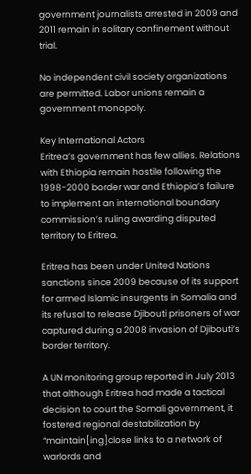government journalists arrested in 2009 and 2011 remain in solitary confinement without trial.

No independent civil society organizations are permitted. Labor unions remain a government monopoly.

Key International Actors
Eritrea’s government has few allies. Relations with Ethiopia remain hostile following the 1998-2000 border war and Ethiopia’s failure to implement an international boundary commission’s ruling awarding disputed territory to Eritrea.

Eritrea has been under United Nations sanctions since 2009 because of its support for armed Islamic insurgents in Somalia and its refusal to release Djibouti prisoners of war captured during a 2008 invasion of Djibouti’s border territory.

A UN monitoring group reported in July 2013 that although Eritrea had made a tactical decision to court the Somali government, it fostered regional destabilization by “maintain[ing]close links to a network of warlords and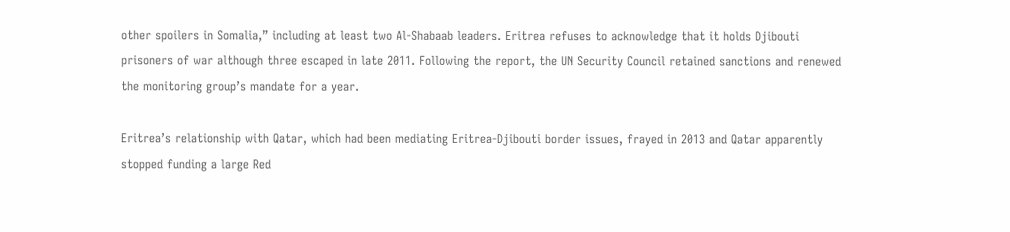other spoilers in Somalia,” including at least two Al-Shabaab leaders. Eritrea refuses to acknowledge that it holds Djibouti prisoners of war although three escaped in late 2011. Following the report, the UN Security Council retained sanctions and renewed the monitoring group’s mandate for a year.

Eritrea’s relationship with Qatar, which had been mediating Eritrea-Djibouti border issues, frayed in 2013 and Qatar apparently stopped funding a large Red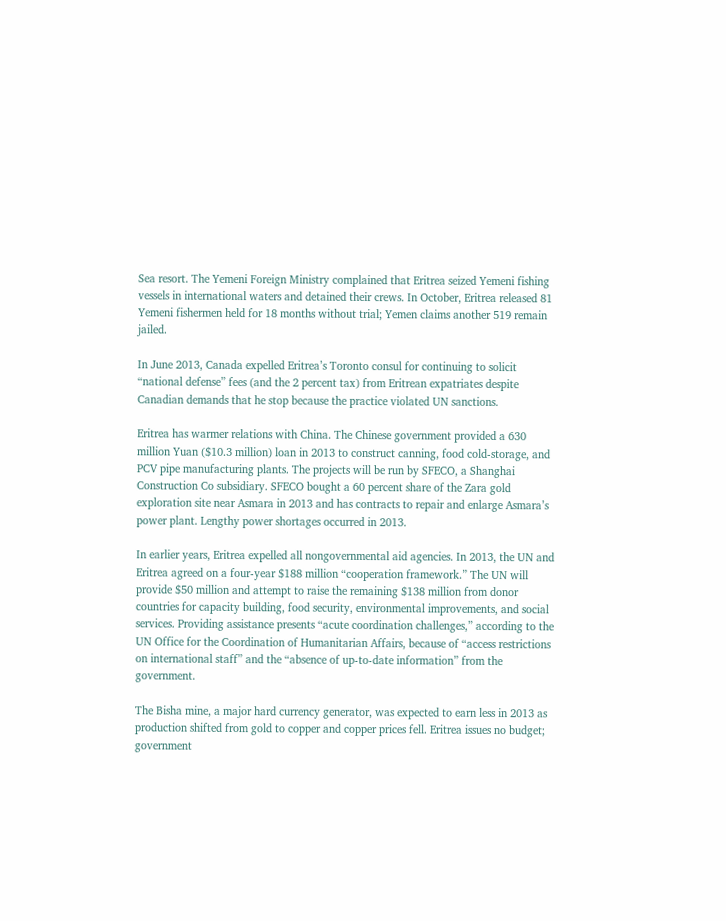Sea resort. The Yemeni Foreign Ministry complained that Eritrea seized Yemeni fishing vessels in international waters and detained their crews. In October, Eritrea released 81 Yemeni fishermen held for 18 months without trial; Yemen claims another 519 remain jailed.

In June 2013, Canada expelled Eritrea’s Toronto consul for continuing to solicit “national defense” fees (and the 2 percent tax) from Eritrean expatriates despite Canadian demands that he stop because the practice violated UN sanctions.

Eritrea has warmer relations with China. The Chinese government provided a 630 million Yuan ($10.3 million) loan in 2013 to construct canning, food cold-storage, and PCV pipe manufacturing plants. The projects will be run by SFECO, a Shanghai Construction Co subsidiary. SFECO bought a 60 percent share of the Zara gold exploration site near Asmara in 2013 and has contracts to repair and enlarge Asmara’s power plant. Lengthy power shortages occurred in 2013.

In earlier years, Eritrea expelled all nongovernmental aid agencies. In 2013, the UN and Eritrea agreed on a four-year $188 million “cooperation framework.” The UN will provide $50 million and attempt to raise the remaining $138 million from donor countries for capacity building, food security, environmental improvements, and social services. Providing assistance presents “acute coordination challenges,” according to the UN Office for the Coordination of Humanitarian Affairs, because of “access restrictions on international staff” and the “absence of up-to-date information” from the government.

The Bisha mine, a major hard currency generator, was expected to earn less in 2013 as production shifted from gold to copper and copper prices fell. Eritrea issues no budget; government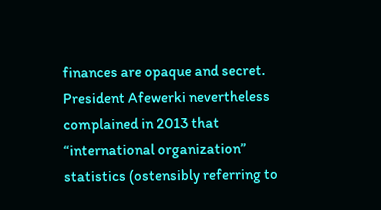finances are opaque and secret. President Afewerki nevertheless complained in 2013 that “international organization” statistics (ostensibly referring to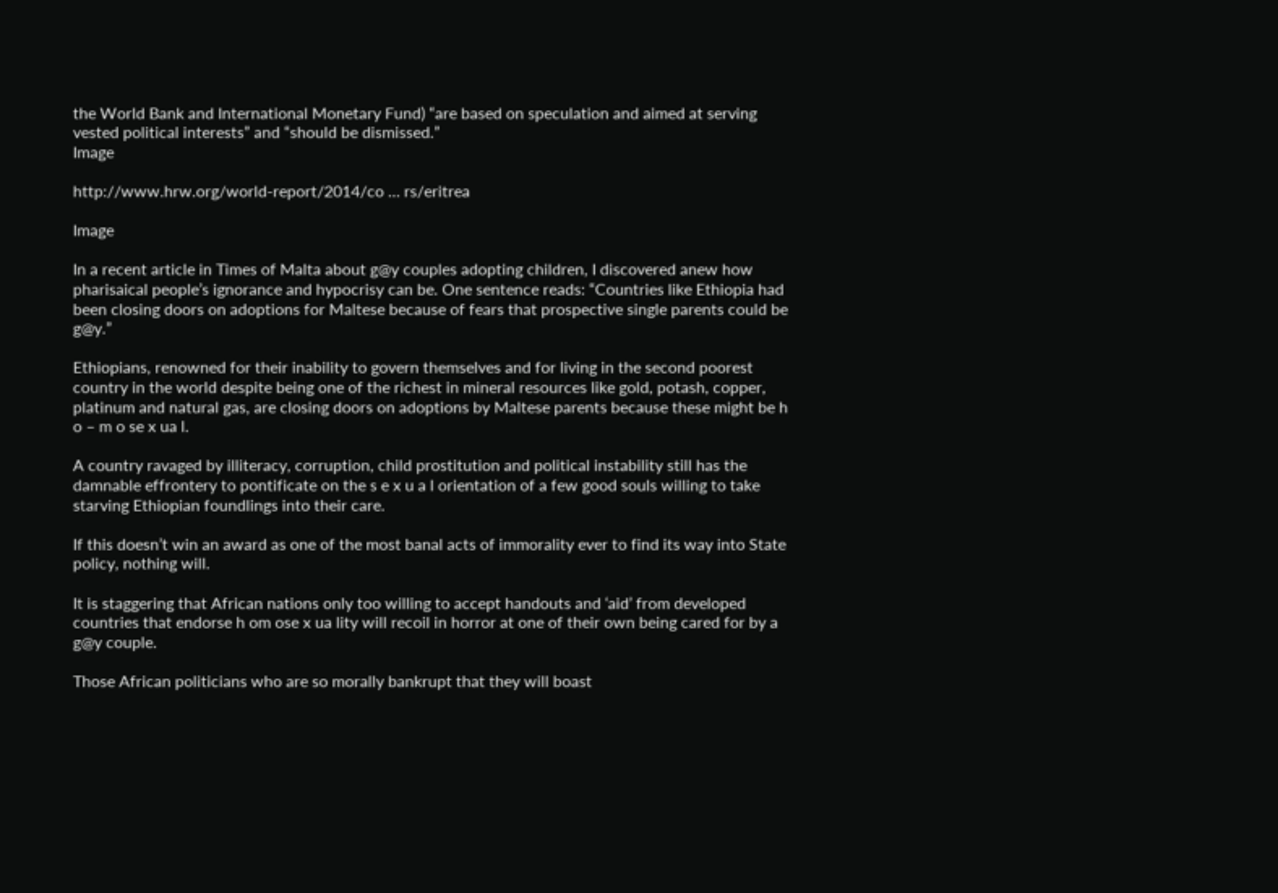the World Bank and International Monetary Fund) “are based on speculation and aimed at serving vested political interests” and “should be dismissed.”
Image

http://www.hrw.org/world-report/2014/co … rs/eritrea

Image

In a recent article in Times of Malta about g@y couples adopting children, I discovered anew how pharisaical people’s ignorance and hypocrisy can be. One sentence reads: “Countries like Ethiopia had been closing doors on adoptions for Maltese because of fears that prospective single parents could be g@y.”

Ethiopians, renowned for their inability to govern themselves and for living in the second poorest country in the world despite being one of the richest in mineral resources like gold, potash, copper, platinum and natural gas, are closing doors on adoptions by Maltese parents because these might be h o – m o se x ua l.

A country ravaged by illiteracy, corruption, child prostitution and political instability still has the damnable effrontery to pontificate on the s e x u a l orientation of a few good souls willing to take starving Ethiopian foundlings into their care.

If this doesn’t win an award as one of the most banal acts of immorality ever to find its way into State policy, nothing will.

It is staggering that African nations only too willing to accept handouts and ‘aid’ from developed countries that endorse h om ose x ua lity will recoil in horror at one of their own being cared for by a g@y couple.

Those African politicians who are so morally bankrupt that they will boast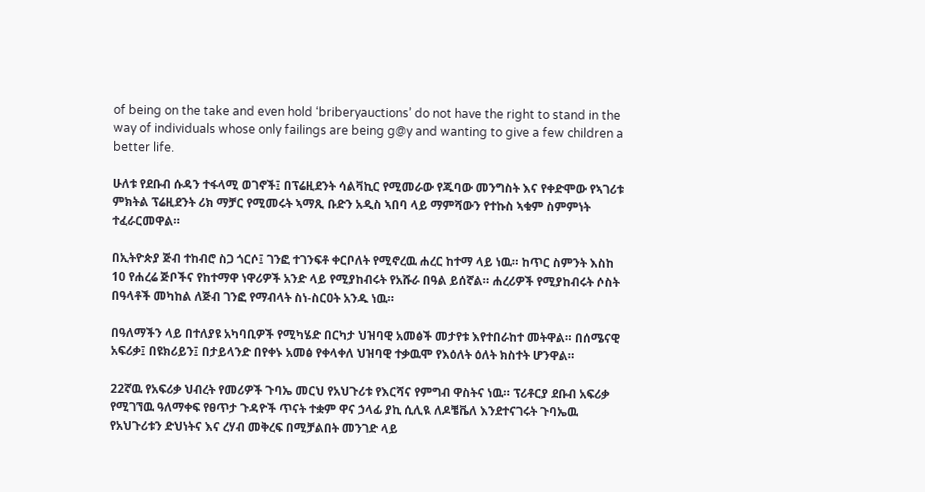of being on the take and even hold ‘briberyauctions’ do not have the right to stand in the way of individuals whose only failings are being g@y and wanting to give a few children a better life.

ሁለቱ የደቡብ ሱዳን ተፋላሚ ወገኖች፤ በፕሬዚደንት ሳልቫኪር የሚመራው የጁባው መንግስት እና የቀድሞው የኣገሪቱ ምክትል ፕሬዚደንት ሪክ ማቻር የሚመሩት ኣማጺ ቡድን አዲስ ኣበባ ላይ ማምሻውን የተኩስ ኣቁም ስምምነት ተፈራርመዋል።

በኢትዮጵያ ጅብ ተከብሮ ስጋ ጎርሶ፤ ገንፎ ተገንፍቶ ቀርቦለት የሚኖረዉ ሐረር ከተማ ላይ ነዉ። ከጥር ስምንት እስከ 10 የሐረሬ ጅቦችና የከተማዋ ነዋሪዎች አንድ ላይ የሚያከብሩት የአሹራ በዓል ይሰኛል። ሐረሪዎች የሚያከብሩት ሶስት በዓላቶች መካከል ለጅብ ገንፎ የማብላት ስነ-ስርዐት አንዱ ነዉ።

በዓለማችን ላይ በተለያዩ አካባቢዎች የሚካሄድ በርካታ ህዝባዊ አመፅች መታየቱ እየተበራከተ መትዋል። በሰሜናዊ አፍሪቃ፤ በዩክሪይን፤ በታይላንድ በየቀኑ አመፅ የቀላቀለ ህዝባዊ ተቃዉሞ የእዕለት ዕለት ክስተት ሆንዋል።

22ኛዉ የአፍሪቃ ህብረት የመሪዎች ጉባኤ መርህ የአህጉሪቱ የእርሻና የምግብ ዋስትና ነዉ። ፕሪቶርያ ደቡብ አፍሪቃ የሚገኘዉ ዓለማቀፍ የፀጥታ ጉዳዮች ጥናት ተቋም ዋና ኃላፊ ያኪ ሲሊዪ ለዶቼቬለ እንደተናገሩት ጉባኤዉ የአህጉሪቱን ድህነትና እና ረሃብ መቅረፍ በሚቻልበት መንገድ ላይ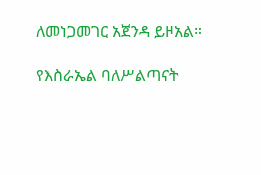ለመነጋመገር አጀንዳ ይዞአል።

የእስራኤል ባለሥልጣናት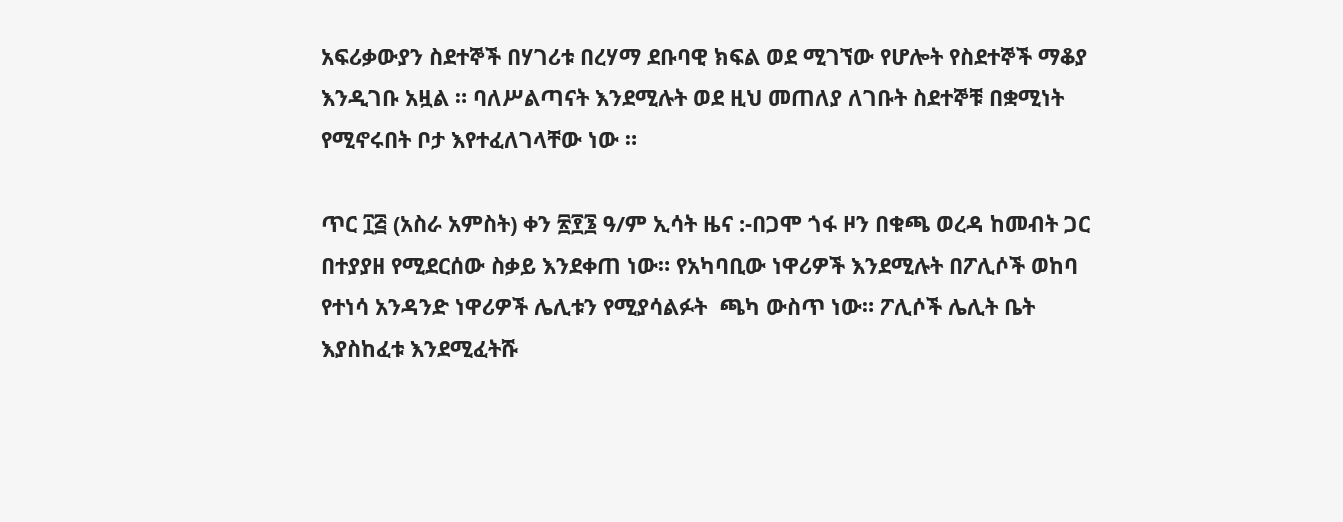አፍሪቃውያን ስደተኞች በሃገሪቱ በረሃማ ደቡባዊ ክፍል ወደ ሚገኘው የሆሎት የስደተኞች ማቆያ እንዲገቡ አዟል ። ባለሥልጣናት እንደሚሉት ወደ ዚህ መጠለያ ለገቡት ስደተኞቹ በቋሚነት የሚኖሩበት ቦታ እየተፈለገላቸው ነው ።

ጥር ፲፭ (አስራ አምስት) ቀን ፳፻፮ ዓ/ም ኢሳት ዜና :-በጋሞ ጎፋ ዞን በቁጫ ወረዳ ከመብት ጋር በተያያዘ የሚደርሰው ስቃይ እንደቀጠ ነው። የአካባቢው ነዋሪዎች እንደሚሉት በፖሊሶች ወከባ የተነሳ አንዳንድ ነዋሪዎች ሌሊቱን የሚያሳልፉት  ጫካ ውስጥ ነው። ፖሊሶች ሌሊት ቤት እያስከፈቱ እንደሚፈትሹ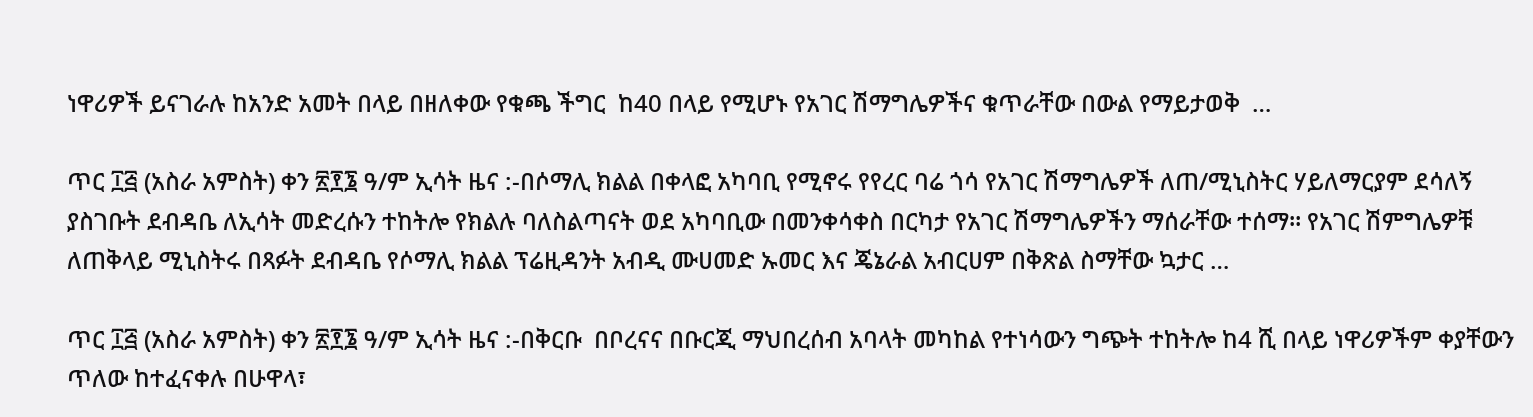ነዋሪዎች ይናገራሉ ከአንድ አመት በላይ በዘለቀው የቁጫ ችግር  ከ40 በላይ የሚሆኑ የአገር ሽማግሌዎችና ቁጥራቸው በውል የማይታወቅ  …

ጥር ፲፭ (አስራ አምስት) ቀን ፳፻፮ ዓ/ም ኢሳት ዜና :-በሶማሊ ክልል በቀላፎ አካባቢ የሚኖሩ የየረር ባሬ ጎሳ የአገር ሽማግሌዎች ለጠ/ሚኒስትር ሃይለማርያም ደሳለኝ ያስገቡት ደብዳቤ ለኢሳት መድረሱን ተከትሎ የክልሉ ባለስልጣናት ወደ አካባቢው በመንቀሳቀስ በርካታ የአገር ሽማግሌዎችን ማሰራቸው ተሰማ። የአገር ሽምግሌዎቹ ለጠቅላይ ሚኒስትሩ በጻፉት ደብዳቤ የሶማሊ ክልል ፕሬዚዳንት አብዲ ሙሀመድ ኡመር እና ጄኔራል አብርሀም በቅጽል ስማቸው ኳታር …

ጥር ፲፭ (አስራ አምስት) ቀን ፳፻፮ ዓ/ም ኢሳት ዜና :-በቅርቡ  በቦረናና በቡርጂ ማህበረሰብ አባላት መካከል የተነሳውን ግጭት ተከትሎ ከ4 ሺ በላይ ነዋሪዎችም ቀያቸውን ጥለው ከተፈናቀሉ በሁዋላ፣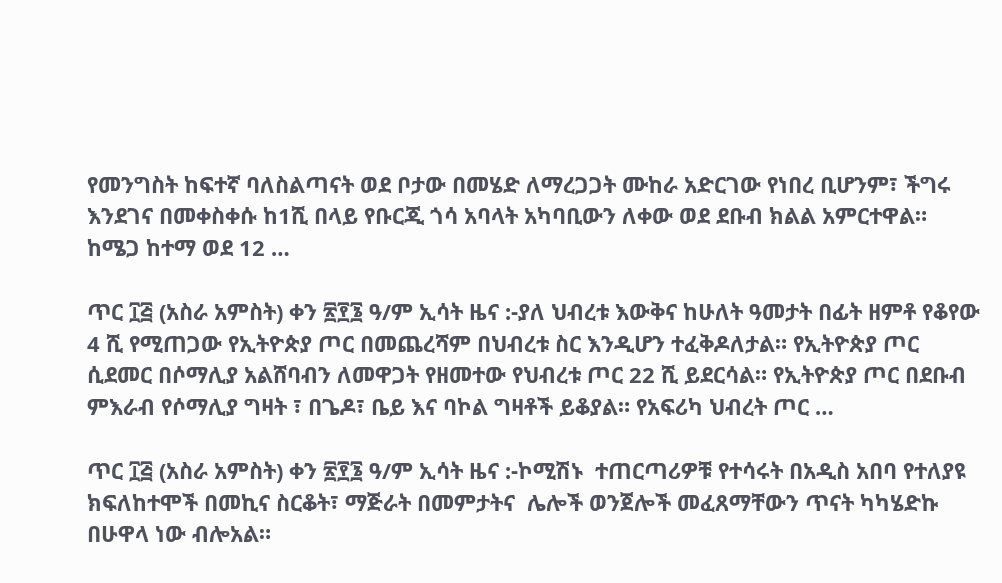የመንግስት ከፍተኛ ባለስልጣናት ወደ ቦታው በመሄድ ለማረጋጋት ሙከራ አድርገው የነበረ ቢሆንም፣ ችግሩ እንደገና በመቀስቀሱ ከ1ሺ በላይ የቡርጂ ጎሳ አባላት አካባቢውን ለቀው ወደ ደቡብ ክልል አምርተዋል። ከሜጋ ከተማ ወደ 12 …

ጥር ፲፭ (አስራ አምስት) ቀን ፳፻፮ ዓ/ም ኢሳት ዜና :-ያለ ህብረቱ እውቅና ከሁለት ዓመታት በፊት ዘምቶ የቆየው 4 ሺ የሚጠጋው የኢትዮጵያ ጦር በመጨረሻም በህብረቱ ስር እንዲሆን ተፈቅዶለታል። የኢትዮጵያ ጦር ሲደመር በሶማሊያ አልሸባብን ለመዋጋት የዘመተው የህብረቱ ጦር 22 ሺ ይደርሳል። የኢትዮጵያ ጦር በደቡብ ምእራብ የሶማሊያ ግዛት ፣ በጌዶ፣ ቤይ እና ባኮል ግዛቶች ይቆያል። የአፍሪካ ህብረት ጦር …

ጥር ፲፭ (አስራ አምስት) ቀን ፳፻፮ ዓ/ም ኢሳት ዜና :-ኮሚሽኑ  ተጠርጣሪዎቹ የተሳሩት በአዲስ አበባ የተለያዩ ክፍለከተሞች በመኪና ስርቆት፣ ማጅራት በመምታትና  ሌሎች ወንጀሎች መፈጸማቸውን ጥናት ካካሄድኩ በሁዋላ ነው ብሎአል።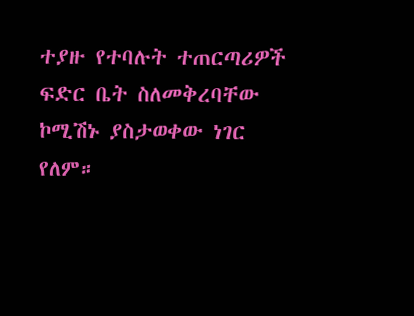ተያዙ የተባሉት ተጠርጣሪዎች ፍድር ቤት ስለመቅረባቸው ኮሚሽኑ ያስታወቀው ነገር የለም።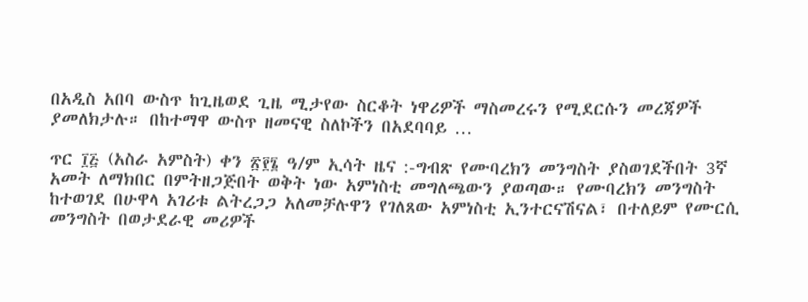በአዲስ አበባ ውስጥ ከጊዜወደ ጊዜ ሚታየው ስርቆት ነዋሪዎች ማስመረሩን የሚደርሱን መረጃዎች ያመለክታሉ። በከተማዋ ውስጥ ዘመናዊ ስለኮችን በአደባባይ …

ጥር ፲፭ (አስራ አምስት) ቀን ፳፻፮ ዓ/ም ኢሳት ዜና :-ግብጽ የሙባረክን መንግስት ያስወገደችበት 3ኛ አመት ለማክበር በምትዘጋጅበት ወቅት ነው አምነስቲ መግለጫውን ያወጣው። የሙባረክን መንግስት ከተወገደ በሁዋላ አገሪቱ ልትረጋጋ አለመቻሉዋን የገለጸው አምነስቲ ኢንተርናሽናል፣ በተለይም የሙርሲ መንግስት በወታደራዊ መሪዎች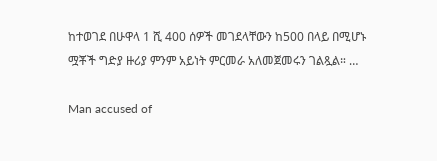ከተወገደ በሁዋላ 1 ሺ 400 ሰዎች መገደላቸውን ከ500 በላይ በሚሆኑ ሟቾች ግድያ ዙሪያ ምንም አይነት ምርመራ አለመጀመሩን ገልጿል። …

Man accused of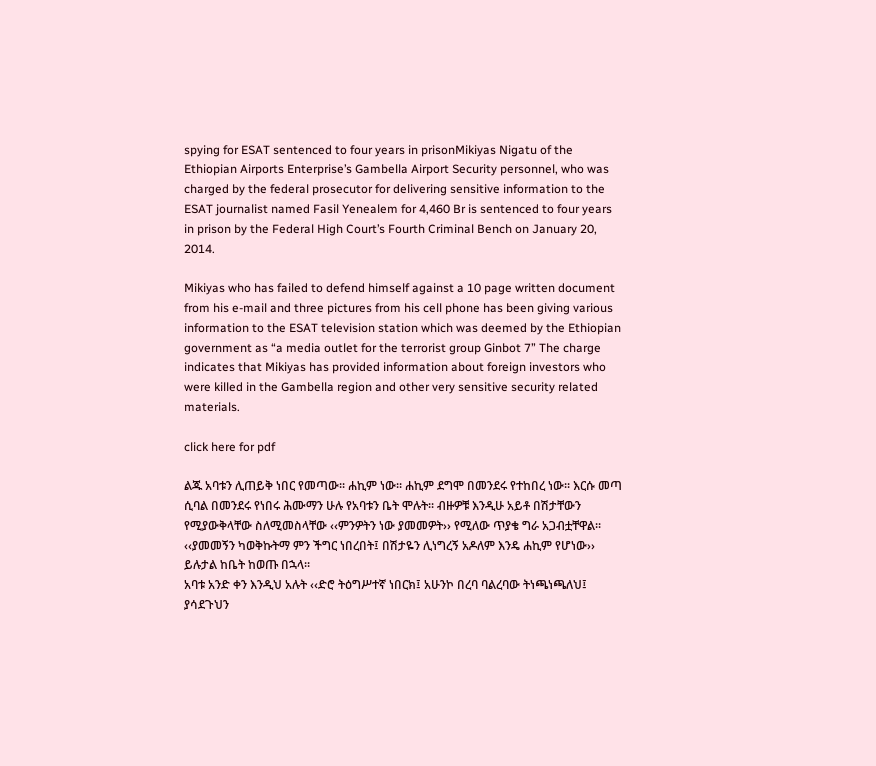spying for ESAT sentenced to four years in prisonMikiyas Nigatu of the Ethiopian Airports Enterprise’s Gambella Airport Security personnel, who was charged by the federal prosecutor for delivering sensitive information to the ESAT journalist named Fasil Yenealem for 4,460 Br is sentenced to four years in prison by the Federal High Court’s Fourth Criminal Bench on January 20, 2014.

Mikiyas who has failed to defend himself against a 10 page written document from his e-mail and three pictures from his cell phone has been giving various information to the ESAT television station which was deemed by the Ethiopian government as “a media outlet for the terrorist group Ginbot 7” The charge indicates that Mikiyas has provided information about foreign investors who were killed in the Gambella region and other very sensitive security related materials.

click here for pdf

ልጁ አባቱን ሊጠይቅ ነበር የመጣው፡፡ ሐኪም ነው፡፡ ሐኪም ደግሞ በመንደሩ የተከበረ ነው፡፡ እርሱ መጣ ሲባል በመንደሩ የነበሩ ሕሙማን ሁሉ የአባቱን ቤት ሞሉት፡፡ ብዙዎቹ እንዲሁ አይቶ በሽታቸውን የሚያውቅላቸው ስለሚመስላቸው ‹‹ምንዎትን ነው ያመመዎት›› የሚለው ጥያቄ ግራ አጋብቷቸዋል፡፡ ‹‹ያመመኝን ካወቅኩትማ ምን ችግር ነበረበት፤ በሽታዬን ሊነግረኝ አዶለም እንዴ ሐኪም የሆነው›› ይሉታል ከቤት ከወጡ በኋላ፡፡
አባቱ አንድ ቀን እንዲህ አሉት ‹‹ድሮ ትዕግሥተኛ ነበርክ፤ አሁንኮ በረባ ባልረባው ትነጫነጫለህ፤ ያሳደጉህን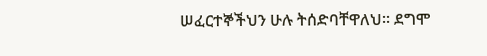ሠፈርተኞችህን ሁሉ ትሰድባቸዋለህ፡፡ ደግሞ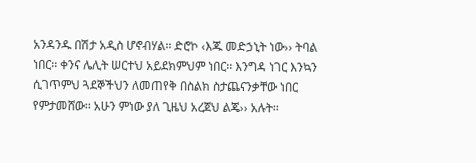አንዳንዱ በሽታ አዲስ ሆኖብሃል፡፡ ድሮኮ ‹እጁ መድኃኒት ነው›› ትባል ነበር፡፡ ቀንና ሌሊት ሠርተህ አይደክምህም ነበር፡፡ እንግዳ ነገር እንኳን ሲገጥምህ ጓደኞችህን ለመጠየቅ በስልክ ስታጨናንቃቸው ነበር የምታመሸው፡፡ አሁን ምነው ያለ ጊዜህ አረጀህ ልጄ›› አሉት፡፡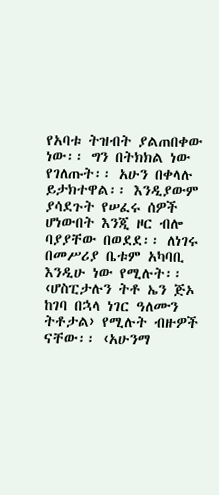የአባቱ ትዝብት ያልጠበቀው ነው፡፡ ግን በትክክል ነው የገለጡት፡፡ አሁን በቀላሉ ይታክተዋል፡፡ እንዲያውም ያሳደጉት የሠፈሩ ሰዎች ሆነውበት እንጂ ዞር ብሎ ባያያቸው በወደደ፡፡ ለነገሩ በመሥሪያ ቤቱም አካባቢ እንዲሁ ነው የሚሉት፡፡ ‹ሆስፒታሉን ትቶ ኤን ጅኦ ከገባ በኋላ ነገር ዓለሙን ትቶታል› የሚሉት ብዙዎች ናቸው፡፡ ‹አሁንማ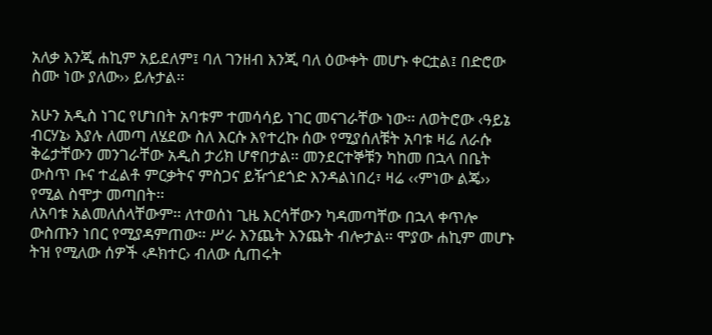አለቃ እንጂ ሐኪም አይደለም፤ ባለ ገንዘብ እንጂ ባለ ዕውቀት መሆኑ ቀርቷል፤ በድሮው ስሙ ነው ያለው›› ይሉታል፡፡

አሁን አዲስ ነገር የሆነበት አባቱም ተመሳሳይ ነገር መናገራቸው ነው፡፡ ለወትሮው ‹ዓይኔ ብርሃኔ› እያሉ ለመጣ ለሄደው ስለ እርሱ እየተረኩ ሰው የሚያሰለቹት አባቱ ዛሬ ለራሱ ቅሬታቸውን መንገራቸው አዲስ ታሪክ ሆኖበታል፡፡ መንደርተኞቹን ካከመ በኋላ በቤት ውስጥ ቡና ተፈልቶ ምርቃትና ምስጋና ይዥጎደጎድ እንዳልነበረ፣ ዛሬ ‹‹ምነው ልጄ›› የሚል ስሞታ መጣበት፡፡
ለአባቱ አልመለሰላቸውም፡፡ ለተወሰነ ጊዜ እርሳቸውን ካዳመጣቸው በኋላ ቀጥሎ ውስጡን ነበር የሚያዳምጠው፡፡ ሥራ እንጨት እንጨት ብሎታል፡፡ ሞያው ሐኪም መሆኑ ትዝ የሚለው ሰዎች ‹ዶክተር› ብለው ሲጠሩት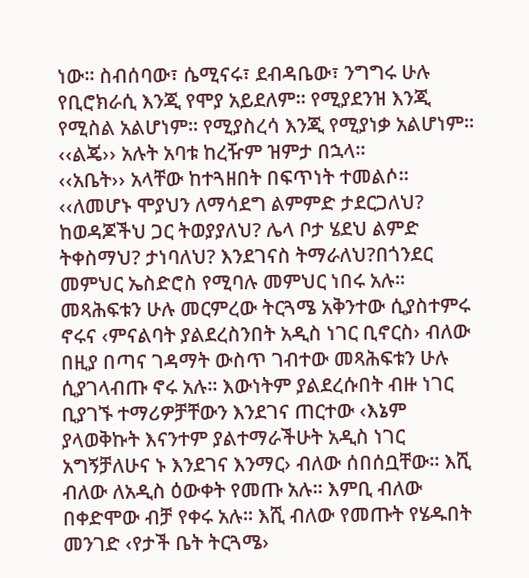ነው፡፡ ስብሰባው፣ ሴሚናሩ፣ ደብዳቤው፣ ንግግሩ ሁሉ የቢሮክራሲ እንጂ የሞያ አይደለም፡፡ የሚያደንዝ እንጂ የሚስል አልሆነም፡፡ የሚያስረሳ እንጂ የሚያነቃ አልሆነም፡፡
‹‹ልጄ›› አሉት አባቱ ከረዥም ዝምታ በኋላ፡፡
‹‹አቤት›› አላቸው ከተጓዘበት በፍጥነት ተመልሶ፡፡
‹‹ለመሆኑ ሞያህን ለማሳደግ ልምምድ ታደርጋለህ? ከወዳጆችህ ጋር ትወያያለህ? ሌላ ቦታ ሄደህ ልምድ ትቀስማህ? ታነባለህ? እንደገናስ ትማራለህ?በጎንደር መምህር ኤስድሮስ የሚባሉ መምህር ነበሩ አሉ፡፡ መጻሕፍቱን ሁሉ መርምረው ትርጓሜ አቅንተው ሲያስተምሩ ኖሩና ‹ምናልባት ያልደረስንበት አዲስ ነገር ቢኖርስ› ብለው በዚያ በጣና ገዳማት ውስጥ ገብተው መጻሕፍቱን ሁሉ ሲያገላብጡ ኖሩ አሉ፡፡ እውነትም ያልደረሱበት ብዙ ነገር ቢያገኙ ተማሪዎቻቸውን እንደገና ጠርተው ‹እኔም ያላወቅኩት እናንተም ያልተማራችሁት አዲስ ነገር አግኝቻለሁና ኑ እንደገና እንማር› ብለው ሰበሰቧቸው፡፡ እሺ ብለው ለአዲስ ዕውቀት የመጡ አሉ፡፡ እምቢ ብለው በቀድሞው ብቻ የቀሩ አሉ፡፡ እሺ ብለው የመጡት የሄዱበት መንገድ ‹የታች ቤት ትርጓሜ›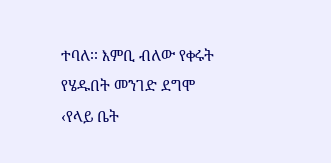ተባለ፡፡ እምቢ ብለው የቀሩት የሄዱበት መንገድ ደግሞ ‹የላይ ቤት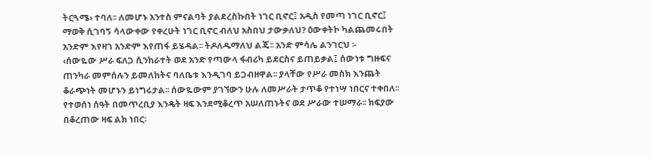ትርጓሜ› ተባለ፡፡ ለመሆኑ አንተስ ምናልባት ያልደረስኩበት ነገር ቢኖር፤ አዲስ የመጣ ነገር ቢኖር፤ ማወቅ ሲገባኝ ሳላውቀው የቀረሁት ነገር ቢኖር ብለህ አስበህ ታውቃለህ? ዕውቀትኮ ካልጨመሩበት አንድም እየዛገ አንድም እየጠፋ ይሄዳል፡፡ ትዶለዱማለህ ልጄ፡፡ አንድ ምሳሌ ልንገርህ ፡-
‹ሰውዬው ሥራ ፍለጋ ሲንከራተት ወደ አንድ የጣውላ ፋብሪካ ይደርስና ይጠይቃል፤ ሰውነቱ ግዙፍና ጠንካራ መምሰሉን ይመለከትና ባለቤቱ እንዲገባ ይጋብዘዋል፡፡ ያላቸው የሥራ መስክ እንጨት ቆራጭነት መሆኑን ይነግሩታል፡፡ ሰውዬውም ያገኘውን ሁሉ ለመሥራት ታጥቆ የተነሣ ነበርና ተቀበለ፡፡ የተወሰነ ሰዓት በመጥረቢያ እንዴት ዛፍ እንደሚቆረጥ አሠለጠኑትና ወደ ሥራው ተሠማራ፡፡ ክፍያው በቆረጠው ዛፍ ልክ ነበር፡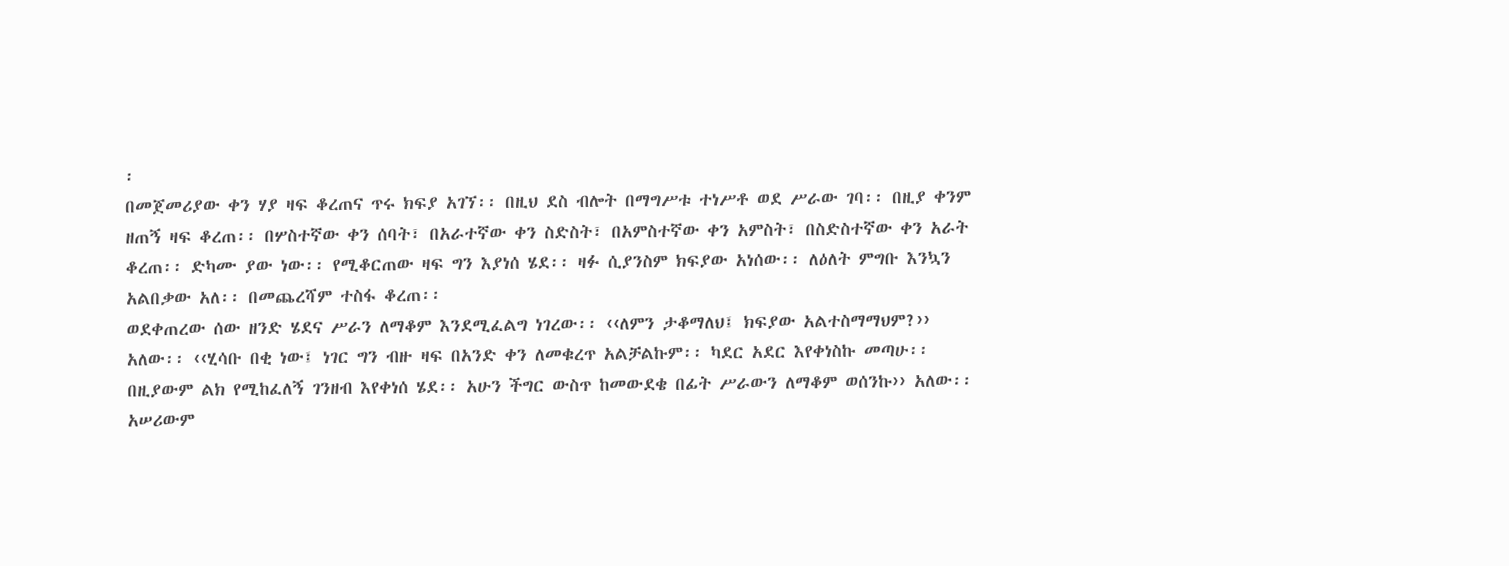፡
በመጀመሪያው ቀን ሃያ ዛፍ ቆረጠና ጥሩ ክፍያ አገኘ፡፡ በዚህ ደስ ብሎት በማግሥቱ ተነሥቶ ወደ ሥራው ገባ፡፡ በዚያ ቀንም ዘጠኝ ዛፍ ቆረጠ፡፡ በሦስተኛው ቀን ሰባት፣ በአራተኛው ቀን ስድስት፣ በአምስተኛው ቀን አምስት፣ በስድስተኛው ቀን አራት ቆረጠ፡፡ ድካሙ ያው ነው፡፡ የሚቆርጠው ዛፍ ግን እያነሰ ሄደ፡፡ ዛፉ ሲያንስም ክፍያው አነሰው፡፡ ለዕለት ምግቡ እንኳን አልበቃው አለ፡፡ በመጨረሻም ተስፋ ቆረጠ፡፡
ወደቀጠረው ሰው ዘንድ ሄደና ሥራን ለማቆም እንደሚፈልግ ነገረው፡፡ ‹‹ለምን ታቆማለህ፤ ክፍያው አልተስማማህም?›› አለው፡፡ ‹‹ሂሳቡ በቂ ነው፤ ነገር ግን ብዙ ዛፍ በአንድ ቀን ለመቁረጥ አልቻልኩም፡፡ ካደር አደር እየቀነስኩ መጣሁ፡፡ በዚያውም ልክ የሚከፈለኝ ገንዘብ እየቀነሰ ሄደ፡፡ አሁን ችግር ውስጥ ከመውደቄ በፊት ሥራውን ለማቆም ወሰንኩ›› አለው፡፡
አሠሪውም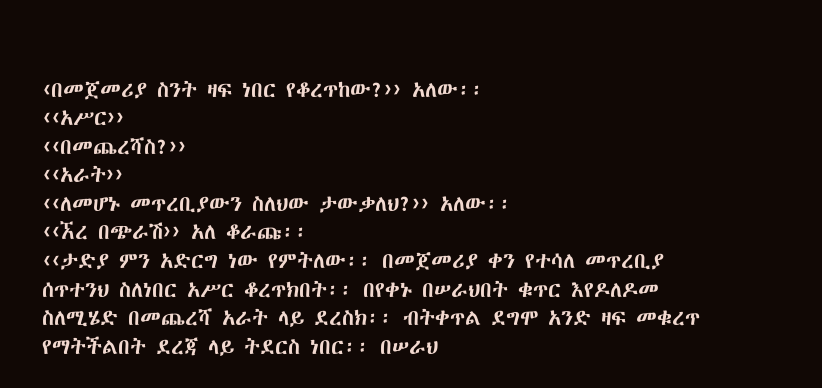‹በመጀመሪያ ስንት ዛፍ ነበር የቆረጥከው?›› አለው፡፡
‹‹አሥር››
‹‹በመጨረሻስ?››
‹‹አራት››
‹‹ለመሆኑ መጥረቢያውን ስለህው ታውቃለህ?›› አለው፡፡
‹‹ኧረ በጭራሽ›› አለ ቆራጩ፡፡
‹‹ታድያ ምን አድርግ ነው የምትለው፡፡ በመጀመሪያ ቀን የተሳለ መጥረቢያ ሰጥተንህ ስለነበር አሥር ቆረጥክበት፡፡ በየቀኑ በሠራህበት ቁጥር እየዶለዶመ ስለሚሄድ በመጨረሻ አራት ላይ ደረስክ፡፡ ብትቀጥል ደግሞ አንድ ዛፍ መቁረጥ የማትችልበት ደረጃ ላይ ትደርስ ነበር፡፡ በሠራህ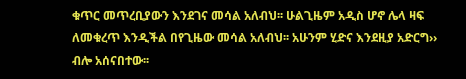ቁጥር መጥረቢያውን እንደገና መሳል አለብህ፡፡ ሁልጊዜም አዲስ ሆኖ ሌላ ዛፍ ለመቁረጥ እንዲችል በየጊዜው መሳል አለብህ፡፡ አሁንም ሂድና እንደዚያ አድርግ›› ብሎ አሰናበተው፡፡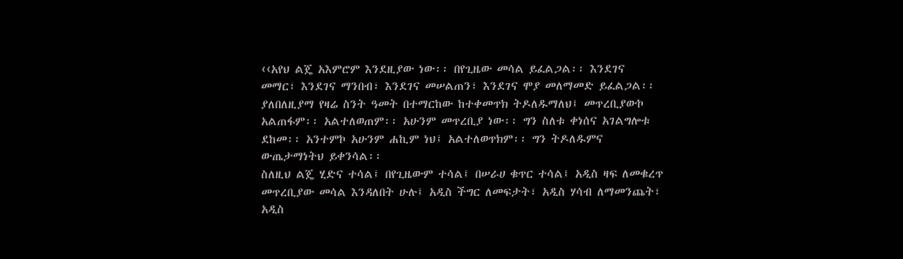‹‹አየህ ልጄ አእምሮም እንደዚያው ነው፡፡ በየጊዜው መሳል ይፈልጋል፡፡ እንደገና መማር፣ እንደገና ማንበብ፣ እንደገና መሠልጠን፣ እንደገና ሞያ መለማመድ ይፈልጋል፡፡ ያለበለዚያማ የዛሬ ስንት ዓመት በተማርከው ከተቀመጥክ ትዶለዱማለህ፤ መጥረቢያውኮ አልጠፋም፡፡ አልተለወጠም፡፡ አሁንም መጥረቢያ ነው፡፡ ግን ስለቱ ቀነሰና አገልግሎቱ ደከመ፡፡ አንተምኮ አሁንም ሐኪም ነህ፤ አልተለወጥክም፡፡ ግን ትዶለዱምና ውጤታማነትህ ይቀንሳል፡፡
ስለዚህ ልጄ ሂድና ተሳል፤ በየጊዜውም ተሳል፤ በሠራሀ ቁጥር ተሳል፤ አዲስ ዛፍ ለመቁረጥ መጥረቢያው መሳል እንዳለበት ሁሉ፤ አዲስ ችግር ለመፍታት፣ አዲስ ሃሳብ ለማመንጨት፣ አዲስ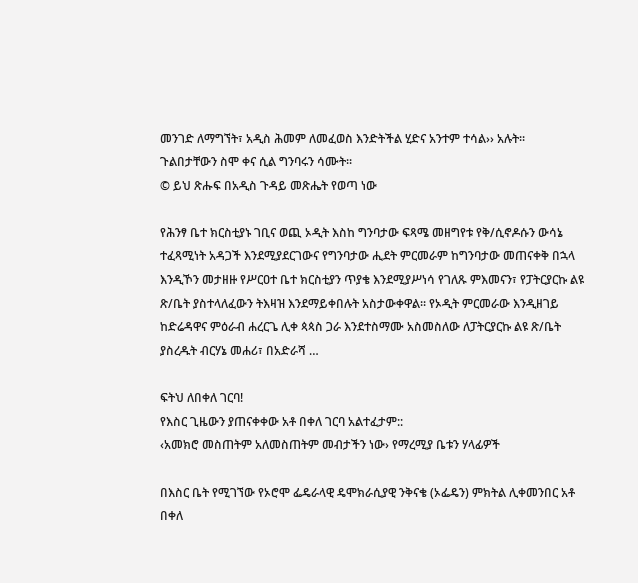መንገድ ለማግኘት፣ አዲስ ሕመም ለመፈወስ እንድትችል ሂድና አንተም ተሳል›› አሉት፡፡
ጉልበታቸውን ስሞ ቀና ሲል ግንባሩን ሳሙት፡፡
© ይህ ጽሑፍ በአዲስ ጉዳይ መጽሔት የወጣ ነው

የሕንፃ ቤተ ክርስቲያኑ ገቢና ወጪ ኦዲት እስከ ግንባታው ፍጻሜ መዘግየቱ የቅ/ሲኖዶሱን ውሳኔ ተፈጻሚነት አዳጋች እንደሚያደርገውና የግንባታው ሒደት ምርመራም ከግንባታው መጠናቀቅ በኋላ እንዲኾን መታዘዙ የሥርዐተ ቤተ ክርስቲያን ጥያቄ እንደሚያሥነሳ የገለጹ ምእመናን፣ የፓትርያርኩ ልዩ ጽ/ቤት ያስተላለፈውን ትእዛዝ እንደማይቀበሉት አስታውቀዋል፡፡ የኦዲት ምርመራው እንዲዘገይ ከድሬዳዋና ምዕራብ ሐረርጌ ሊቀ ጳጳስ ጋራ እንደተስማሙ አስመስለው ለፓትርያርኩ ልዩ ጽ/ቤት ያስረዱት ብርሃኔ መሐሪ፣ በአድራሻ …

ፍትህ ለበቀለ ገርባ!
የእስር ጊዜውን ያጠናቀቀው አቶ በቀለ ገርባ አልተፈታም::
‹አመክሮ መስጠትም አለመስጠትም መብታችን ነው› የማረሚያ ቤቱን ሃላፊዎች

በእስር ቤት የሚገኘው የኦሮሞ ፌዴራላዊ ዴሞክራሲያዊ ንቅናቄ (ኦፌዴን) ምክትል ሊቀመንበር አቶ በቀለ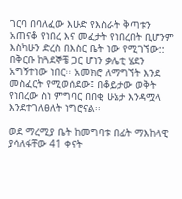ገርባ በባለፈው እሁድ የእስራት ቅጣቱን አጠናቆ የነበረ እና መፈታት የነበረበት ቢሆንም እስካሁን ድረስ በእስር ቤት ነው የሚገኘው:: በቅርቡ ከጓደኞቼ ጋር ሆነን ቃሌቲ ሄደን አግኝተነው ነበር፡፡ አመክሮ ለማግኘት እንደ መስፈርት የሚወሰደው፤ በቆይታው ወቅት የነበረው ስነ ምግባር በበቂ ሁኔታ እንዳሟላ እንደተገለፀለት ነግሮናል፡፡

ወደ ማረሚያ ቤት ከመግባቱ በፊት ማእከላዊ ያሳለፋቸው 41 ቀናት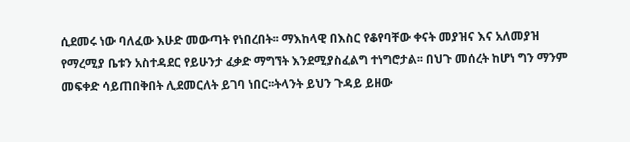ሲደመሩ ነው ባለፈው እሁድ መውጣት የነበረበት፡፡ ማእከላዊ በእስር የቆየባቸው ቀናት መያዝና እና አለመያዝ የማረሚያ ቤቱን አስተዳደር የይሁንታ ፈቃድ ማግኘት እንደሚያስፈልግ ተነግሮታል፡፡ በህጉ መሰረት ከሆነ ግን ማንም መፍቀድ ሳይጠበቅበት ሊደመርለት ይገባ ነበር፡፡ትላንት ይህን ጉዳይ ይዘው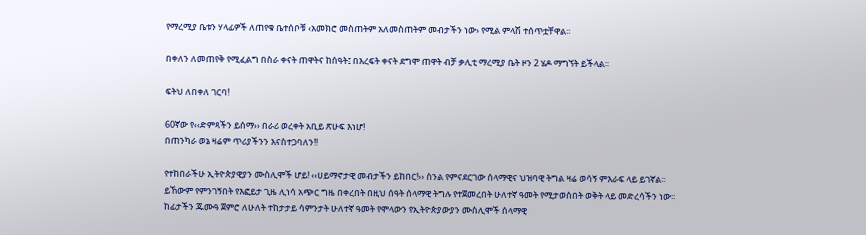የማረሚያ ቤቱን ሃላፊዎች ለጠየቁ ቤተሰቦቹ ‹አመክሮ መስጠትም አለመስጠትም መብታችን ነው› የሚል ምላሽ ተሰጥቷቸዋል፡፡

በቀለን ለመጠየቅ የሚፈልግ በስራ ቀናት ጠዋትና ከሰዓት፤ በእረፍት ቀናት ደግሞ ጠዋት ብቻ ቃሊቲ ማረሚያ ቤት ዞን 2 ሄዶ ማግኘት ይችላል፡፡

ፍትህ ለበቀለ ገርባ!

60ኛው የ‹‹ድምጻችን ይሰማ›› በራሪ ወረቀት አቢይ ጽሁፍ እነሆ!
በጠንካራ ወኔ ዛሬም ጥሪያችንን እናስተጋባለን!!

የተከበራችሁ ኢትዮጵያዊያን ሙስሊሞች ሆይ! ‹‹ሀይማኖታዊ መብታችን ይከበር!›› ስንል የምናደርገው ሰላማዊና ህዝባዊ ትግል ዛሬ ወሳኝ ምእራፍ ላይ ይገኛል፡፡ ይኸውም የምንገኝበት የእፎይታ ጊዜ ሊነሳ አጭር ግዜ በቀረበት በዚህ ሰዓት ሰላማዊ ትግሉ የተጀመረበት ሁለተኛ ዓመት የሚታወስበት ወቅት ላይ መድረሳችን ነው፡፡ ከፊታችን ጁሙዓ ጀምሮ ለሁለት ተከታታይ ሳምንታት ሁለተኛ ዓመት የሞላውን የኢትዮጵያውያን ሙስሊሞች ሰላማዊ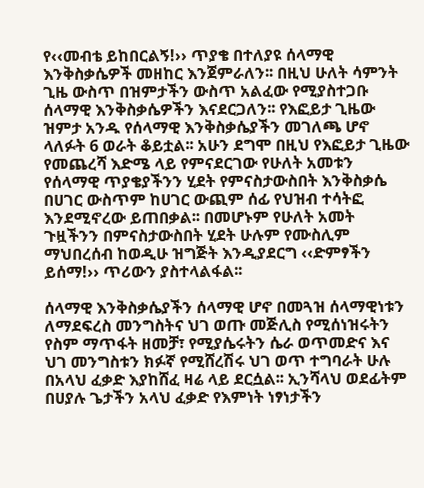የ‹‹መብቴ ይከበርልኝ!›› ጥያቄ በተለያዩ ሰላማዊ እንቅስቃሴዎች መዘከር እንጀምራለን፡፡ በዚህ ሁለት ሳምንት ጊዜ ውስጥ በዝምታችን ውስጥ አልፈው የሚያስተጋቡ ሰላማዊ እንቅስቃሴዎችን እናደርጋለን፡፡ የእፎይታ ጊዜው ዝምታ አንዱ የሰላማዊ እንቅስቃሴያችን መገለጫ ሆኖ ላለፉት 6 ወራት ቆይቷል፡፡ አሁን ደግሞ በዚህ የእፎይታ ጊዜው የመጨረሻ እድሜ ላይ የምናደርገው የሁለት አመቱን የሰላማዊ ጥያቄያችንን ሂደት የምናስታውስበት እንቅስቃሴ በሀገር ውስጥም ከሀገር ውጪም ሰፊ የህዝብ ተሳትፎ እንደሚኖረው ይጠበቃል፡፡ በመሆኑም የሁለት አመት ጉዟችንን በምናስታውስበት ሂደት ሁሉም የሙስሊም ማህበረሰብ ከወዲሁ ዝግጅት እንዲያደርግ ‹‹ድምፃችን ይሰማ!›› ጥሪውን ያስተላልፋል፡፡

ሰላማዊ እንቅስቃሴያችን ሰላማዊ ሆኖ በመጓዝ ሰላማዊነቱን ለማደፍረስ መንግስትና ህገ ወጡ መጅሊስ የሚሰነዝሩትን የስም ማጥፋት ዘመቻ፣ የሚያሴሩትን ሴራ ወጥመድና እና ህገ መንግስቱን ክፉኛ የሚሸረሽሩ ህገ ወጥ ተግባራት ሁሉ በአላህ ፈቃድ እያከሸፈ ዛሬ ላይ ደርሷል፡፡ ኢንሻላህ ወደፊትም በሀያሉ ጌታችን አላህ ፈቃድ የእምነት ነፃነታችን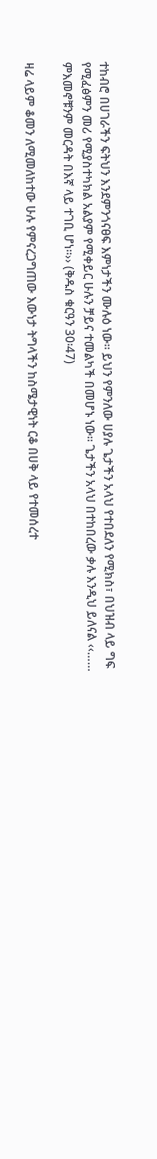ተከብሮ በሀገራችን ፍትህን እንደምንጎናፀፍ እምነታችን ሙሉዕ ነው፡፡ ይህን የምንለው ሀያሉ ጌታችን አላህ የተበደለን የሚክስ፣ በህዝብ ላይ ግፍ የሚፈፅምን መሪ የሚያስተካክል አልያም የሚቀይር ሁሉን ቻይና ተመልካች በመሆኑ ነው፡፡ ጌታችን አላህ በተከበረው ቃሉ እንዲህ ይለናል ‹‹…… ምእመኖቹንም መርዳት በእኛ ላይ ተገቢ ሆነ፡፡›› (ቅዱስ ቁርዓን 30፡47)

ዛሬ ላይም ቆመን ለሚመለከተው ሁሉ የምናረጋግጠው እውነታ ትግላችን ከስሜታዊነት ርቆ በሀቅ ላይ የተመሰረተ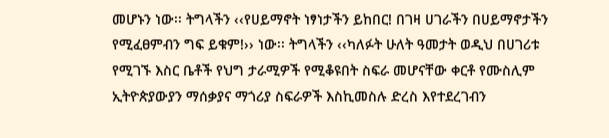መሆኑን ነው፡፡ ትግላችን ‹‹የሀይማኖት ነፃነታችን ይከበር! በገዛ ሀገራችን በሀይማኖታችን የሚፈፀምብን ግፍ ይቁም!›› ነው፡፡ ትግላችን ‹‹ካለፉት ሁለት ዓመታት ወዲህ በሀገሪቱ የሚገኙ እስር ቤቶች የህግ ታራሚዎች የሚቆዩበት ስፍራ መሆናቸው ቀርቶ የሙስሊም ኢትዮጵያውያን ማሰቃያና ማጎሪያ ስፍራዎች እስኪመስሉ ድረስ እየተደረገብን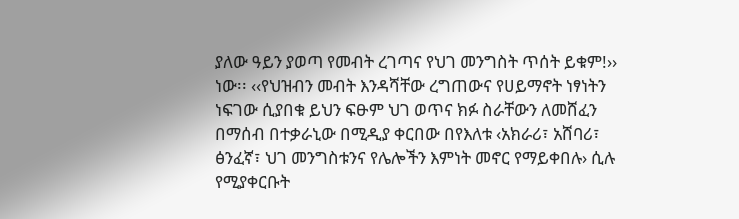ያለው ዓይን ያወጣ የመብት ረገጣና የህገ መንግስት ጥሰት ይቁም!›› ነው፡፡ ‹‹የህዝብን መብት እንዳሻቸው ረግጠውና የሀይማኖት ነፃነትን ነፍገው ሲያበቁ ይህን ፍፁም ህገ ወጥና ክፉ ስራቸውን ለመሸፈን በማሰብ በተቃራኒው በሚዲያ ቀርበው በየእለቱ ‹አክራሪ፣ አሸባሪ፣ ፅንፈኛ፣ ህገ መንግስቱንና የሌሎችን እምነት መኖር የማይቀበሉ› ሲሉ የሚያቀርቡት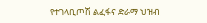የተገላቢጦሽ ልፈፋና ድራማ ህዝብ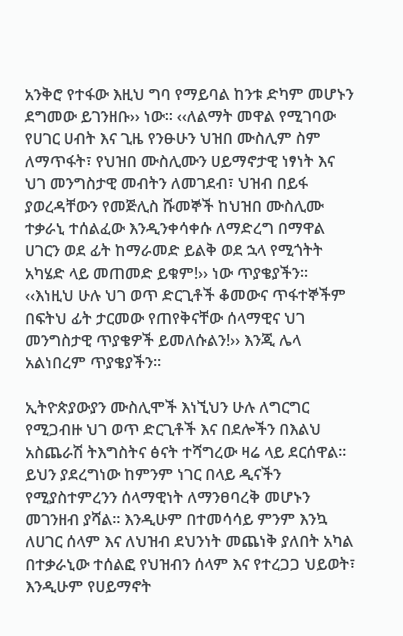አንቅሮ የተፋው እዚህ ግባ የማይባል ከንቱ ድካም መሆኑን ደግመው ይገንዘቡ›› ነው፡፡ ‹‹ለልማት መዋል የሚገባው የሀገር ሀብት እና ጊዜ የንፁሁን ህዝበ ሙስሊም ስም ለማጥፋት፣ የህዝበ ሙስሊሙን ሀይማኖታዊ ነፃነት እና ህገ መንግስታዊ መብትን ለመገደብ፣ ህዝብ በይፋ ያወረዳቸውን የመጅሊስ ሹመኞች ከህዝበ ሙስሊሙ ተቃራኒ ተሰልፈው እንዲንቀሳቀሱ ለማድረግ በማዋል ሀገርን ወደ ፊት ከማራመድ ይልቅ ወደ ኋላ የሚጎትት አካሄድ ላይ መጠመድ ይቁም!›› ነው ጥያቄያችን፡፡ ‹‹እነዚህ ሁሉ ህገ ወጥ ድርጊቶች ቆመውና ጥፋተኞችም በፍትህ ፊት ታርመው የጠየቅናቸው ሰላማዊና ህገ መንግስታዊ ጥያቄዎች ይመለሱልን!›› እንጂ ሌላ አልነበረም ጥያቄያችን፡፡

ኢትዮጵያውያን ሙስሊሞች እነኚህን ሁሉ ለግርግር የሚጋብዙ ህገ ወጥ ድርጊቶች እና በደሎችን በእልህ አስጨራሽ ትእግስትና ፅናት ተሻግረው ዛሬ ላይ ደርሰዋል፡፡ ይህን ያደረግነው ከምንም ነገር በላይ ዲናችን የሚያስተምረንን ሰላማዊነት ለማንፀባረቅ መሆኑን መገንዘብ ያሻል፡፡ እንዲሁም በተመሳሳይ ምንም እንኳ ለሀገር ሰላም እና ለህዝብ ደህንነት መጨነቅ ያለበት አካል በተቃራኒው ተሰልፎ የህዝብን ሰላም እና የተረጋጋ ህይወት፣ እንዲሁም የሀይማኖት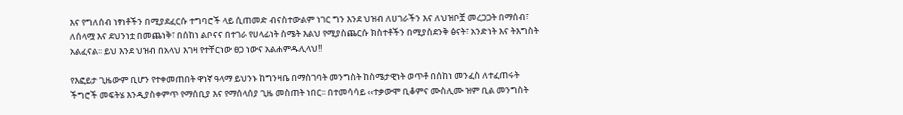እና የግለሰብ ነፃነቶችን በሚያደፈርሱ ተግባሮች ላይ ሲጠመድ ብናስተውልም ነገር ግን እንደ ህዝብ ለሀገራችን እና ለህዝቦቿ መረጋጋት በማሰብ፣ ለሰላሟ እና ደህንነቷ በመጨነቅ፣ በሰከነ ልቦናና በተገራ የሀላፊነት ስሜት እልህ የሚያስጨርሱ ክስተቶችን በሚያስደንቅ ፅናት፣ አንድነት እና ትእግስት አልፈናል፡፡ ይህ እንደ ህዝብ በአላህ እገዛ የተቸርነው ፀጋ ነውና አልሐምዱሊላህ!!

የእፎይታ ጊዜውም ቢሆን የተቀመጠበት ዋነኛ ዓላማ ይህንኑ ከግንዛቤ በማስገባት መንግስት ከስሜታዊነት ወጥቶ በሰከነ መንፈስ ለተፈጠሩት ችግሮች መፍትሄ እንዲያስቀምጥ የማሰቢያ እና የማሰላሰያ ጊዜ መስጠት ነበር፡፡ በተመሳሳይ ‹‹ተቃውሞ ቢቆምና ሙስሊሙ ዝም ቢል መንግስት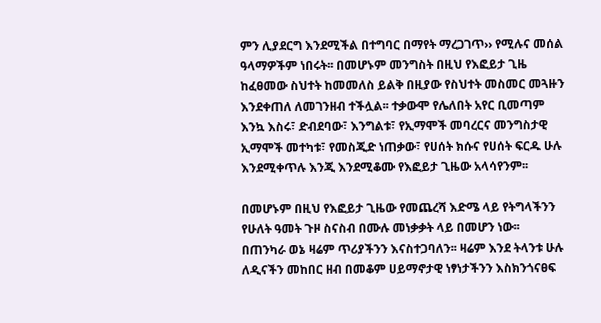ምን ሊያደርግ እንደሚችል በተግባር በማየት ማረጋገጥ›› የሚሉና መሰል ዓላማዎችም ነበሩት፡፡ በመሆኑም መንግስት በዚህ የእፎይታ ጊዜ ከፈፀመው ስህተት ከመመለስ ይልቅ በዚያው የስህተት መስመር መጓዙን እንደቀጠለ ለመገንዘብ ተችሏል፡፡ ተቃውሞ የሌለበት አየር ቢመጣም እንኳ እስሩ፣ ድብደባው፣ እንግልቱ፣ የኢማሞች መባረርና መንግስታዊ ኢማሞች መተካቱ፣ የመስጂድ ነጠቃው፣ የሀሰት ክሱና የሀሰት ፍርዱ ሁሉ እንደሚቀጥሉ እንጂ እንደሚቆሙ የእፎይታ ጊዜው አላሳየንም፡፡

በመሆኑም በዚህ የእፎይታ ጊዜው የመጨረሻ እድሜ ላይ የትግላችንን የሁለት ዓመት ጉዞ ስናስብ በሙሉ መነቃቃት ላይ በመሆን ነው፡፡ በጠንካራ ወኔ ዛሬም ጥሪያችንን እናስተጋባለን፡፡ ዛሬም እንደ ትላንቱ ሁሉ ለዲናችን መከበር ዘብ በመቆም ሀይማኖታዊ ነፃነታችንን እስክንጎናፀፍ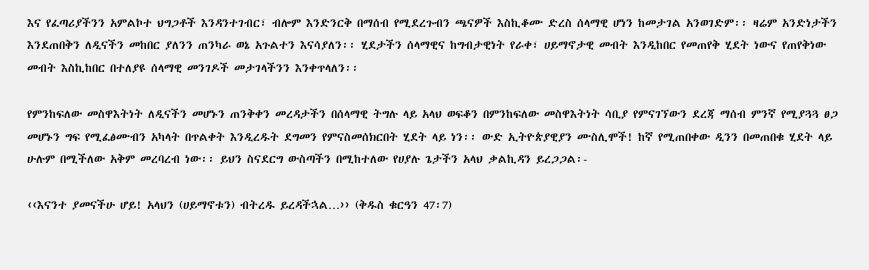እና የፈጣሪያችንን አምልኮተ ህግጋቶች እንዳንተገብር፣ ብሎም እንድንርቅ በማሰብ የሚደረጉብን ጫናዎች እስኪቆሙ ድረስ ሰላማዊ ሆነን ከመታገል አንወገድም፡፡ ዛሬም አንድነታችን እንደጠበቅን ለዲናችን መከበር ያለንን ጠንካራ ወኔ አጉልተን እናሳያለን፡፡ ሂደታችን ሰላማዊና ከግብታዊነት የራቀ፣ ሀይማኖታዊ መብት እንዲከበር የመጠየቅ ሂደት ነውና የጠየቅነው መብት እስኪከበር በተለያዩ ሰላማዊ መንገዶች መታገላችንን እንቀጥላለን፡፡

የምንከፍለው መስዋእትነት ለዲናችን መሆኑን ጠንቅቀን መረዳታችን በሰላማዊ ትግሉ ላይ አላህ ወፍቆን በምንከፍለው መስዋእትነት ሳቢያ የምናገኘውን ደረጃ ማሰብ ምንኛ የሚያጓጓ ፀጋ መሆኑን ግፍ የሚፈፅሙብን አካላት በጥልቀት እንዲረዱት ደግመን የምናስመሰክርበት ሂደት ላይ ነን፡፡ ውድ ኢትዮጵያዊያን ሙስሊሞች! ከኛ የሚጠበቀው ዲንን በመጠበቁ ሂደት ላይ ሁሉም በሚችለው አቅም መረባረብ ነው፡፡ ይህን ስናደርግ ውስጣችን በሚከተለው የሀያሉ ጌታችን አላህ ቃልኪዳን ይረጋጋል፡-

‹‹እናንተ ያመናችሁ ሆይ! አላህን (ሀይማኖቱን) ብትረዱ ይረዳችኋል…›› (ቅዱስ ቁርዓን 47፡7)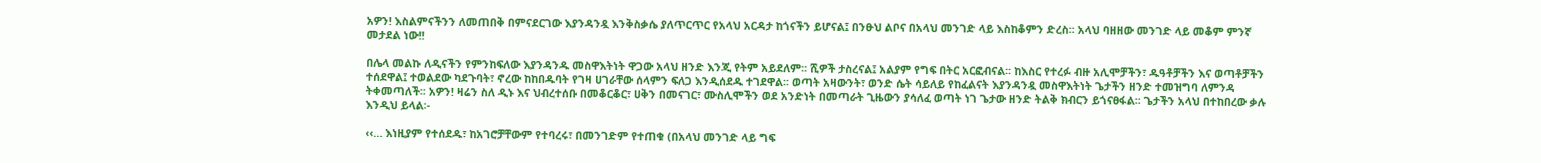አዎን! እስልምናችንን ለመጠበቅ በምናደርገው እያንዳንዷ እንቅስቃሴ ያለጥርጥር የአላህ አርዳታ ከጎናችን ይሆናል፤ በንፁህ ልቦና በአላህ መንገድ ላይ እስከቆምን ድረስ፡፡ አላህ ባዘዘው መንገድ ላይ መቆም ምንኛ መታደል ነው!!

በሌላ መልኩ ለዲናችን የምንከፍለው እያንዳንዱ መስዋእትነት ዋጋው አላህ ዘንድ እንጂ የትም አይደለም፡፡ ሺዎች ታስረናል፤ አልያም የግፍ በትር አርፎብናል፡፡ ከእስር የተረፉ ብዙ አሊሞቻችን፣ ዱዓቶቻችን እና ወጣቶቻችን ተሰደዋል፤ ተወልደው ካደጉባት፣ ኖረው ከከበዱባት የገዛ ሀገራቸው ሰላምን ፍለጋ እንዲሰደዱ ተገደዋል፡፡ ወጣት አዛውንት፣ ወንድ ሴት ሳይለይ የከፈልናት እያንዳንዷ መስዋእትነት ጌታችን ዘንድ ተመዝግባ ለምንዳ ትቀመጣለች፡፡ አዎን! ዛሬን ስለ ዲኑ እና ህብረተሰቡ በመቆርቆር፣ ሀቅን በመናገር፣ ሙስሊሞችን ወደ አንድነት በመጣራት ጊዜውን ያሳለፈ ወጣት ነገ ጌታው ዘንድ ትልቅ ክብርን ይጎናፀፋል፡፡ ጌታችን አላህ በተከበረው ቃሉ እንዲህ ይላል፡-

‹‹… እነዚያም የተሰደዱ፣ ከአገሮቻቸውም የተባረሩ፣ በመንገድም የተጠቁ (በአላህ መንገድ ላይ ግፍ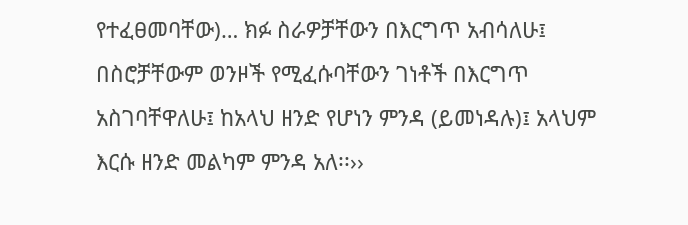የተፈፀመባቸው)… ክፉ ስራዎቻቸውን በእርግጥ አብሳለሁ፤ በስሮቻቸውም ወንዞች የሚፈሱባቸውን ገነቶች በእርግጥ አስገባቸዋለሁ፤ ከአላህ ዘንድ የሆነን ምንዳ (ይመነዳሉ)፤ አላህም እርሱ ዘንድ መልካም ምንዳ አለ፡፡››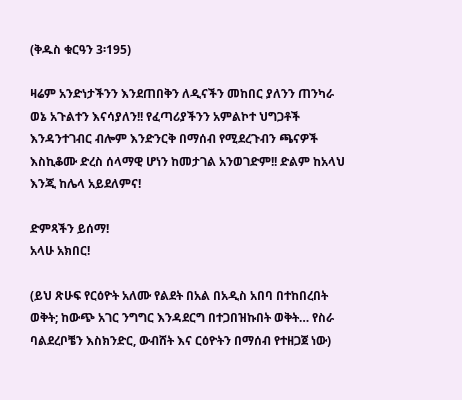(ቅዱስ ቁርዓን 3፡195)

ዛሬም አንድነታችንን እንደጠበቅን ለዲናችን መከበር ያለንን ጠንካራ ወኔ አጉልተን እናሳያለን!! የፈጣሪያችንን አምልኮተ ህግጋቶች እንዳንተገብር ብሎም እንድንርቅ በማሰብ የሚደረጉብን ጫናዎች እስኪቆሙ ድረስ ሰላማዊ ሆነን ከመታገል አንወገድም!! ድልም ከአላህ እንጂ ከሌላ አይደለምና!

ድምጻችን ይሰማ!
አላሁ አክበር!

(ይህ ጽሁፍ የርዕዮት አለሙ የልደት በአል በአዲስ አበባ በተከበረበት ወቅት; ከውጭ አገር ንግግር እንዳደርግ በተጋበዝኩበት ወቅት… የስራ ባልደረቦቼን እስክንድር, ውብሸት እና ርዕዮትን በማሰብ የተዘጋጀ ነው)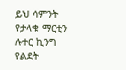ይህ ሳምንት የታላቁ ማርቲን ሉተር ኪንግ የልደት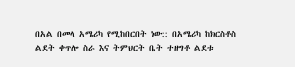በአል በመላ አሜሪካ የሚከበርበት ነው:: በአሜሪካ ከክርስቶስ ልደት ቀጥሎ ስራ እና ትምህርት ቤት ተዘግቶ ልደቱ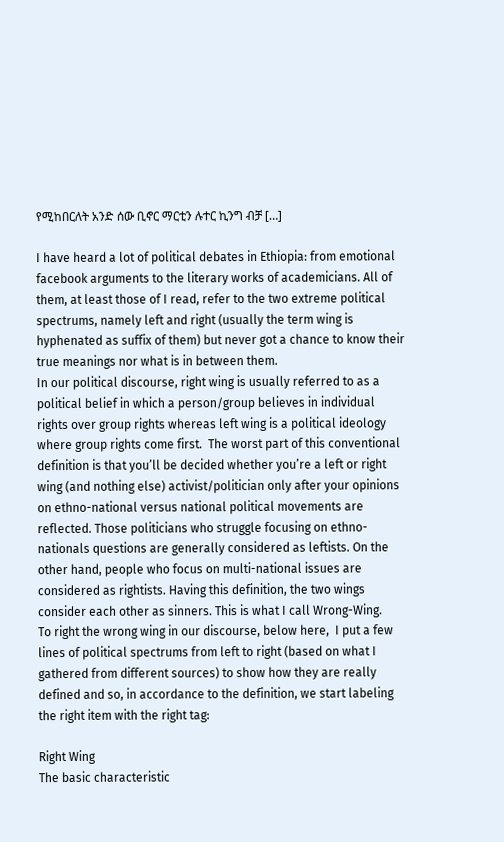የሚከበርለት አንድ ሰው ቢኖር ማርቲን ሉተር ኪንግ ብቻ […]

I have heard a lot of political debates in Ethiopia: from emotional facebook arguments to the literary works of academicians. All of them, at least those of I read, refer to the two extreme political spectrums, namely left and right (usually the term wing is hyphenated as suffix of them) but never got a chance to know their true meanings nor what is in between them.
In our political discourse, right wing is usually referred to as a political belief in which a person/group believes in individual rights over group rights whereas left wing is a political ideology where group rights come first.  The worst part of this conventional definition is that you’ll be decided whether you’re a left or right wing (and nothing else) activist/politician only after your opinions on ethno-national versus national political movements are reflected. Those politicians who struggle focusing on ethno-nationals questions are generally considered as leftists. On the other hand, people who focus on multi-national issues are considered as rightists. Having this definition, the two wings consider each other as sinners. This is what I call Wrong-Wing.
To right the wrong wing in our discourse, below here,  I put a few lines of political spectrums from left to right (based on what I gathered from different sources) to show how they are really defined and so, in accordance to the definition, we start labeling the right item with the right tag:

Right Wing
The basic characteristic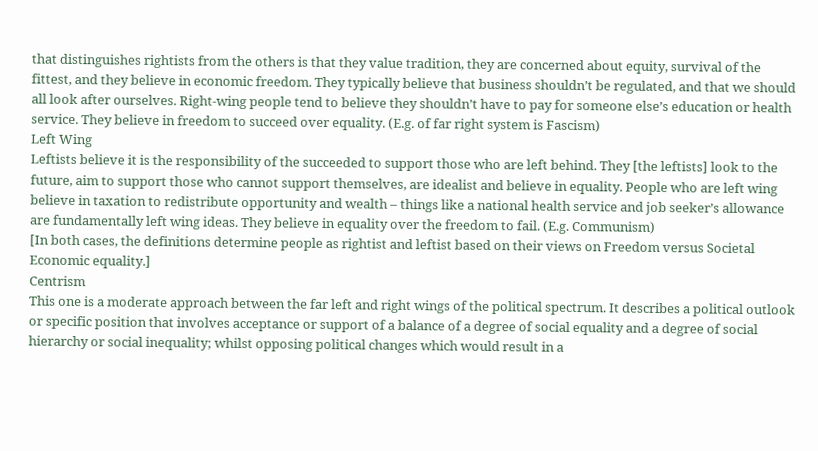that distinguishes rightists from the others is that they value tradition, they are concerned about equity, survival of the fittest, and they believe in economic freedom. They typically believe that business shouldn’t be regulated, and that we should all look after ourselves. Right-wing people tend to believe they shouldn’t have to pay for someone else’s education or health service. They believe in freedom to succeed over equality. (E.g. of far right system is Fascism)
Left Wing
Leftists believe it is the responsibility of the succeeded to support those who are left behind. They [the leftists] look to the future, aim to support those who cannot support themselves, are idealist and believe in equality. People who are left wing believe in taxation to redistribute opportunity and wealth – things like a national health service and job seeker’s allowance are fundamentally left wing ideas. They believe in equality over the freedom to fail. (E.g. Communism)
[In both cases, the definitions determine people as rightist and leftist based on their views on Freedom versus Societal Economic equality.]
Centrism
This one is a moderate approach between the far left and right wings of the political spectrum. It describes a political outlook or specific position that involves acceptance or support of a balance of a degree of social equality and a degree of social hierarchy or social inequality; whilst opposing political changes which would result in a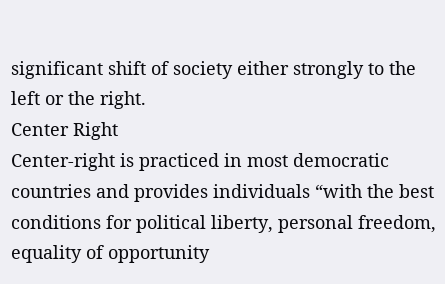significant shift of society either strongly to the left or the right.
Center Right
Center-right is practiced in most democratic countries and provides individuals “with the best conditions for political liberty, personal freedom, equality of opportunity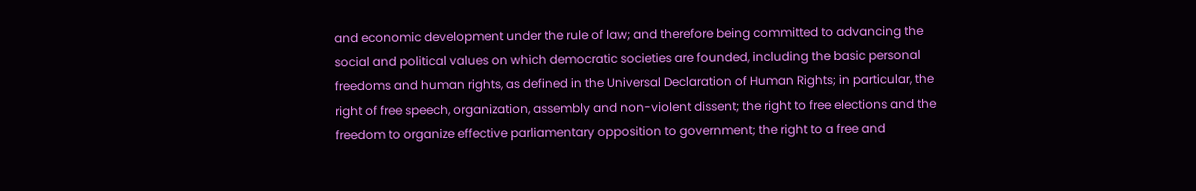and economic development under the rule of law; and therefore being committed to advancing the social and political values on which democratic societies are founded, including the basic personal freedoms and human rights, as defined in the Universal Declaration of Human Rights; in particular, the right of free speech, organization, assembly and non-violent dissent; the right to free elections and the freedom to organize effective parliamentary opposition to government; the right to a free and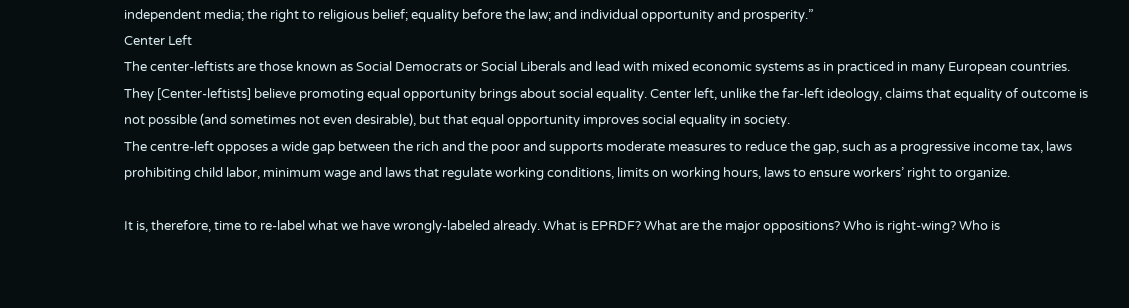independent media; the right to religious belief; equality before the law; and individual opportunity and prosperity.”
Center Left
The center-leftists are those known as Social Democrats or Social Liberals and lead with mixed economic systems as in practiced in many European countries. They [Center-leftists] believe promoting equal opportunity brings about social equality. Center left, unlike the far-left ideology, claims that equality of outcome is not possible (and sometimes not even desirable), but that equal opportunity improves social equality in society.
The centre-left opposes a wide gap between the rich and the poor and supports moderate measures to reduce the gap, such as a progressive income tax, laws prohibiting child labor, minimum wage and laws that regulate working conditions, limits on working hours, laws to ensure workers’ right to organize.

It is, therefore, time to re-label what we have wrongly-labeled already. What is EPRDF? What are the major oppositions? Who is right-wing? Who is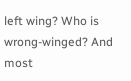left wing? Who is wrong-winged? And most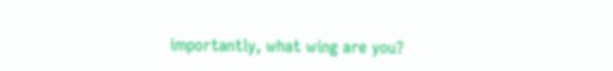importantly, what wing are you?